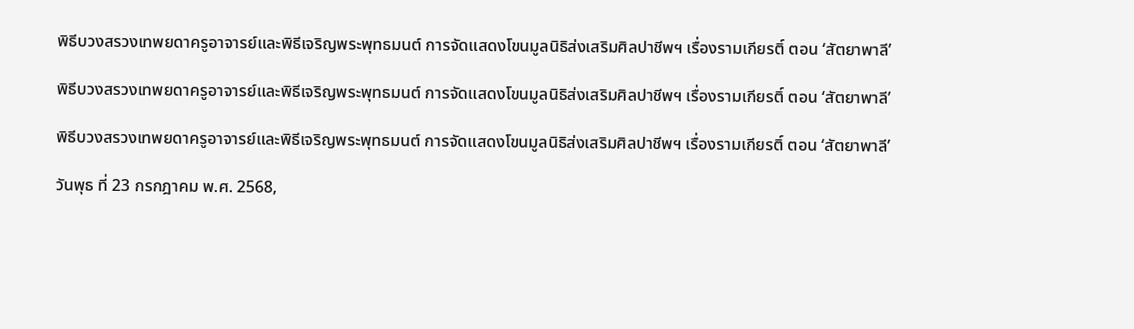พิธีบวงสรวงเทพยดาครูอาจารย์และพิธีเจริญพระพุทธมนต์ การจัดแสดงโขนมูลนิธิส่งเสริมศิลปาชีพฯ เรื่องรามเกียรติ์ ตอน ‘สัตยาพาลี’

พิธีบวงสรวงเทพยดาครูอาจารย์และพิธีเจริญพระพุทธมนต์ การจัดแสดงโขนมูลนิธิส่งเสริมศิลปาชีพฯ เรื่องรามเกียรติ์ ตอน ‘สัตยาพาลี’

พิธีบวงสรวงเทพยดาครูอาจารย์และพิธีเจริญพระพุทธมนต์ การจัดแสดงโขนมูลนิธิส่งเสริมศิลปาชีพฯ เรื่องรามเกียรติ์ ตอน ‘สัตยาพาลี’

วันพุธ ที่ 23 กรกฎาคม พ.ศ. 2568,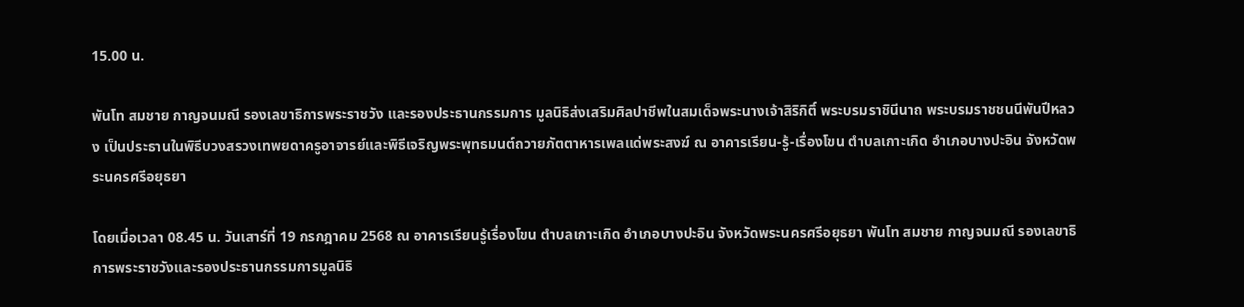15.00 น.

พันโท สมชาย กาญจนมณี รองเลขาธิการพระราชวัง และรองประธานกรรมการ มูลนิธิส่งเสริมศิลปาชีพในสมเด็จพระนางเจ้าสิริกิติ์ พระบรมราชินีนาถ พระบรมราชชนนีพันปีหลวง เป็นประธานในพิธีบวงสรวงเทพยดาครูอาจารย์และพิธีเจริญพระพุทธมนต์ถวายภัตตาหารเพลแด่พระสงฆ์ ณ อาคารเรียน-รู้-เรื่องโขน ตำบลเกาะเกิด อำเภอบางปะอิน จังหวัดพระนครศรีอยุธยา

โดยเมื่อเวลา 08.45 น. วันเสาร์ที่ 19 กรกฎาคม 2568 ณ อาคารเรียนรู้เรื่องโขน ตำบลเกาะเกิด อำเภอบางปะอิน จังหวัดพระนครศรีอยุธยา พันโท สมชาย กาญจนมณี รองเลขาธิการพระราชวังและรองประธานกรรมการมูลนิธิ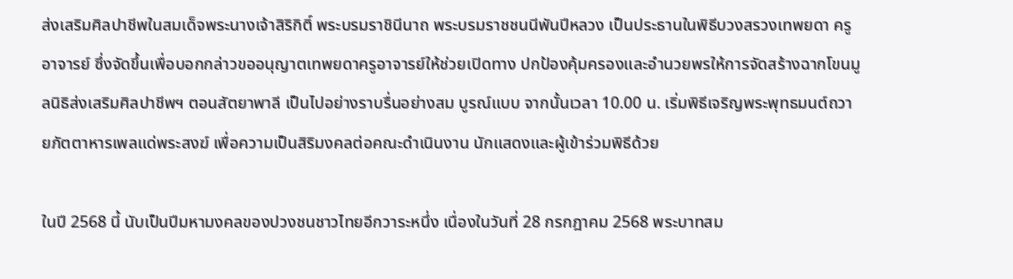ส่งเสริมศิลปาชีพในสมเด็จพระนางเจ้าสิริกิติ์ พระบรมราชินีนาถ พระบรมราชชนนีพันปีหลวง เป็นประธานในพิธีบวงสรวงเทพยดา ครูอาจารย์ ซึ่งจัดขึ้นเพื่อบอกกล่าวขออนุญาตเทพยดาครูอาจารย์ให้ช่วยเปิดทาง ปกป้องคุ้มครองและอำนวยพรให้การจัดสร้างฉากโขนมูลนิธิส่งเสริมศิลปาชีพฯ ตอนสัตยาพาลี เป็นไปอย่างราบรื่นอย่างสม บูรณ์แบบ จากนั้นเวลา 10.00 น. เริ่มพิธีเจริญพระพุทธมนต์ถวายภัตตาหารเพลแด่พระสงฆ์ เพื่อความเป็นสิริมงคลต่อคณะดำเนินงาน นักแสดงและผู้เข้าร่วมพิธีด้วย

ในปี 2568 นี้ นับเป็นปีมหามงคลของปวงชนชาวไทยอีกวาระหนึ่ง เนื่องในวันที่ 28 กรกฎาคม 2568 พระบาทสม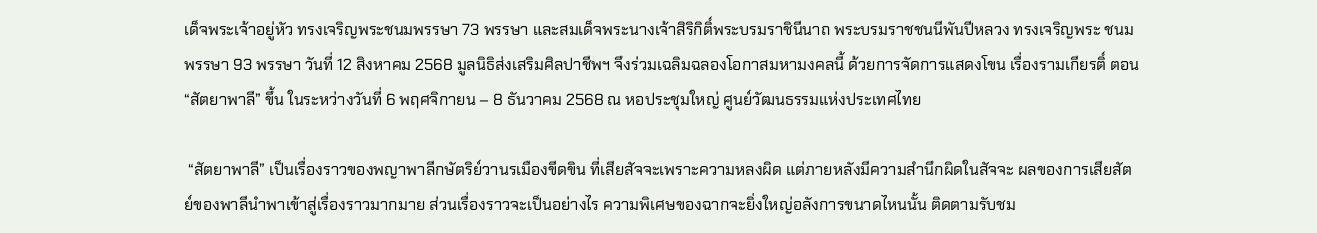เด็จพระเจ้าอยู่หัว ทรงเจริญพระชนมพรรษา 73 พรรษา และสมเด็จพระนางเจ้าสิริกิติ์พระบรมราชินีนาถ พระบรมราชชนนีพันปีหลวง ทรงเจริญพระ ชนมพรรษา 93 พรรษา วันที่ 12 สิงหาคม 2568 มูลนิธิส่งเสริมศิลปาชีพฯ จึงร่วมเฉลิมฉลองโอกาสมหามงคลนี้ ด้วยการจัดการแสดงโขน เรื่องรามเกียรติ์ ตอน “สัตยาพาลี” ขึ้น ในระหว่างวันที่ 6 พฤศจิกายน – 8 ธันวาคม 2568 ณ หอประชุมใหญ่ ศูนย์วัฒนธรรมแห่งประเทศไทย

 “สัตยาพาลี” เป็นเรื่องราวของพญาพาลีกษัตริย์วานรเมืองขีดขิน ที่เสียสัจจะเพราะความหลงผิด แต่ภายหลังมีความสำนึกผิดในสัจจะ ผลของการเสียสัตย์ของพาลีนำพาเข้าสู่เรื่องราวมากมาย ส่วนเรื่องราวจะเป็นอย่างไร ความพิเศษของฉากจะยิ่งใหญ่อลังการขนาดไหนนั้น ติดตามรับชม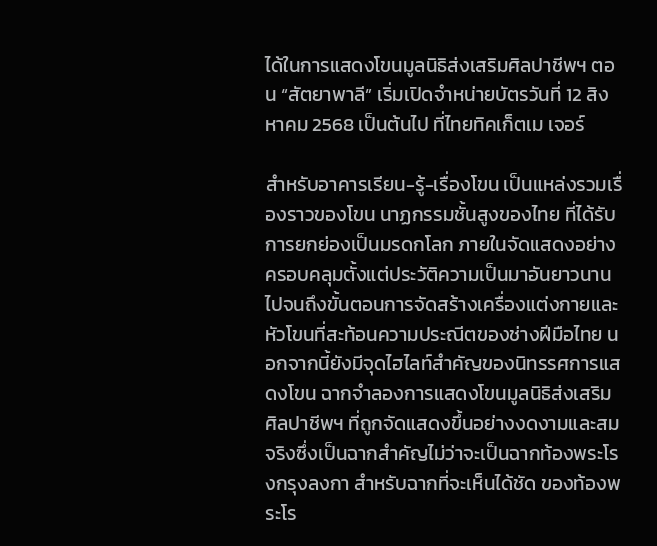ได้ในการแสดงโขนมูลนิธิส่งเสริมศิลปาชีพฯ ตอน “สัตยาพาลี” เริ่มเปิดจำหน่ายบัตรวันที่ 12 สิงหาคม 2568 เป็นต้นไป ที่ไทยทิคเก็ตเม เจอร์

สำหรับอาคารเรียน-รู้-เรื่องโขน เป็นแหล่งรวมเรื่องราวของโขน นาฏกรรมชั้นสูงของไทย ที่ได้รับการยกย่องเป็นมรดกโลก ภายในจัดแสดงอย่างครอบคลุมตั้งแต่ประวัติความเป็นมาอันยาวนานไปจนถึงขั้นตอนการจัดสร้างเครื่องแต่งกายและหัวโขนที่สะท้อนความประณีตของช่างฝีมือไทย นอกจากนี้ยังมีจุดไฮไลท์สำคัญของนิทรรศการแสดงโขน ฉากจำลองการแสดงโขนมูลนิธิส่งเสริมศิลปาชีพฯ ที่ถูกจัดแสดงขึ้นอย่างงดงามและสมจริงซึ่งเป็นฉากสำคัญไม่ว่าจะเป็นฉากท้องพระโรงกรุงลงกา สำหรับฉากที่จะเห็นได้ชัด ของท้องพระโร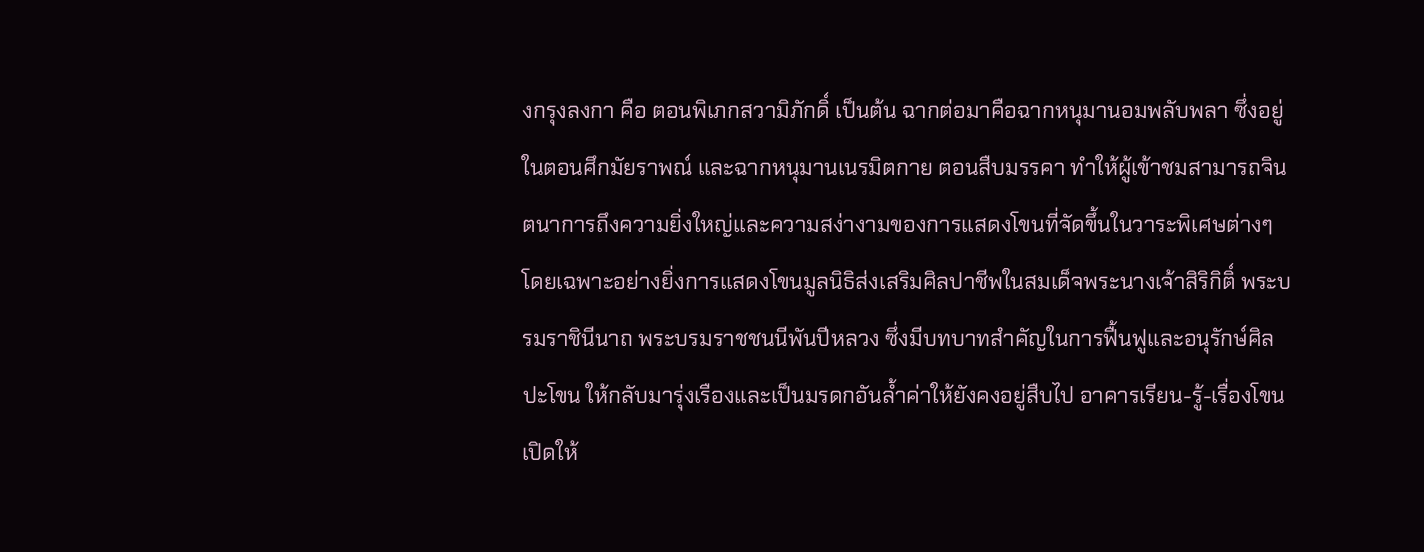งกรุงลงกา คือ ตอนพิเภกสวามิภักดิ์ เป็นต้น ฉากต่อมาคือฉากหนุมานอมพลับพลา ซึ่งอยู่ในตอนศึกมัยราพณ์ และฉากหนุมานเนรมิตกาย ตอนสืบมรรคา ทำให้ผู้เข้าชมสามารถจินตนาการถึงความยิ่งใหญ่และความสง่างามของการแสดงโขนที่จัดขึ้นในวาระพิเศษต่างๆ โดยเฉพาะอย่างยิ่งการแสดงโขนมูลนิธิส่งเสริมศิลปาชีพในสมเด็จพระนางเจ้าสิริกิติ์ พระบรมราชินีนาถ พระบรมราชชนนีพันปีหลวง ซึ่งมีบทบาทสำคัญในการฟื้นฟูและอนุรักษ์ศิลปะโขน ให้กลับมารุ่งเรืองและเป็นมรดกอันล้ำค่าให้ยังคงอยู่สืบไป อาคารเรียน-รู้-เรื่องโขน เปิดให้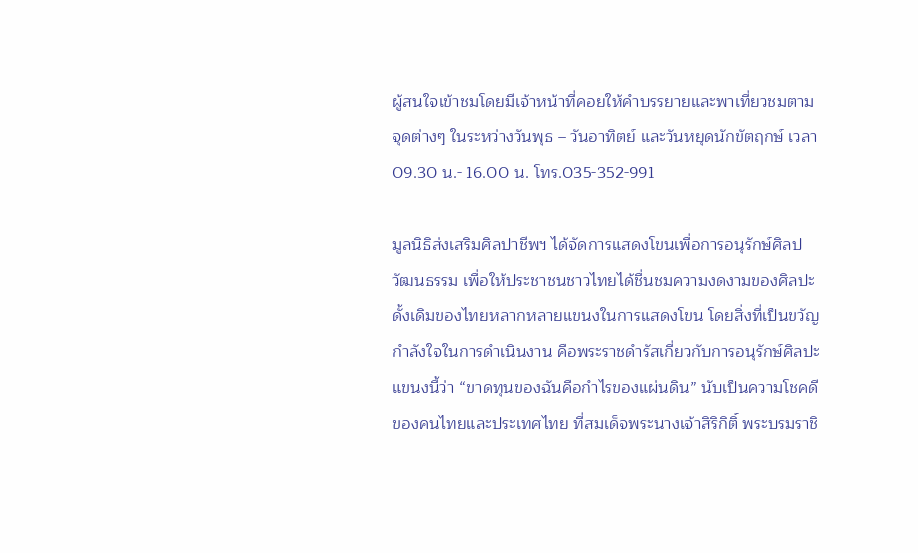ผู้สนใจเข้าชมโดยมีเจ้าหน้าที่คอยให้คำบรรยายและพาเที่ยวชมตามจุดต่างๆ ในระหว่างวันพุธ – วันอาทิตย์ และวันหยุดนักขัตฤกษ์ เวลา 09.30 น.- 16.00 น. โทร.035-352-991

มูลนิธิส่งเสริมศิลปาชีพฯ ได้จัดการแสดงโขนเพื่อการอนุรักษ์ศิลปวัฒนธรรม เพื่อให้ประชาชนชาวไทยได้ชื่นชมความงดงามของศิลปะดั้งเดิมของไทยหลากหลายแขนงในการแสดงโขน โดยสิ่งที่เป็นขวัญกำลังใจในการดำเนินงาน คือพระราชดำรัสเกี่ยวกับการอนุรักษ์ศิลปะแขนงนี้ว่า “ขาดทุนของฉันคือกำไรของแผ่นดิน” นับเป็นความโชคดีของคนไทยและประเทศไทย ที่สมเด็จพระนางเจ้าสิริกิติ์ พระบรมราชิ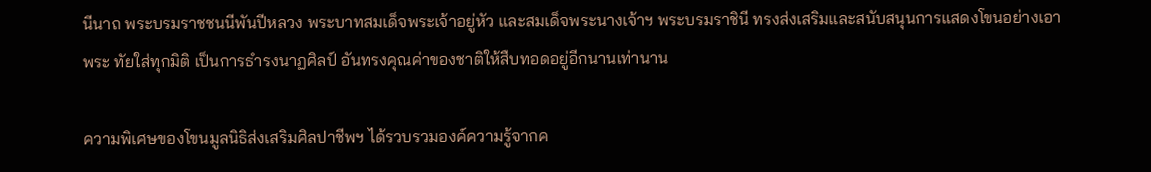นีนาถ พระบรมราชชนนีพันปีหลวง พระบาทสมเด็จพระเจ้าอยู่หัว และสมเด็จพระนางเจ้าฯ พระบรมราชินี ทรงส่งเสริมและสนับสนุนการแสดงโขนอย่างเอาพระ ทัยใส่ทุกมิติ เป็นการธำรงนาฏศิลป์ อันทรงคุณค่าของชาติให้สืบทอดอยู่อีกนานเท่านาน

ความพิเศษของโขนมูลนิธิส่งเสริมศิลปาชีพฯ ได้รวบรวมองค์ความรู้จากค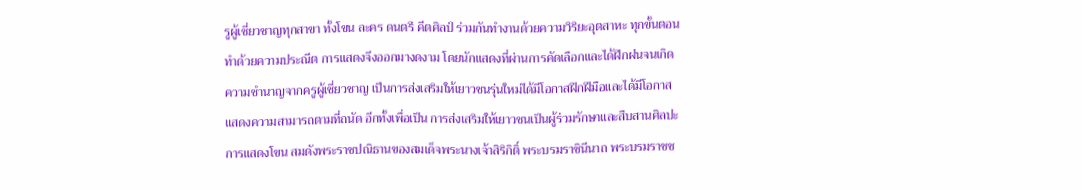รูผู้เชี่ยวชาญทุกสาขา ทั้งโขน ละคร ดนตรี คีตศิลป์ ร่วมกันทำงานด้วยความวิริยะอุตสาหะ ทุกขั้นตอนทำด้วยความประณีต การแสดงจึงออกมางดงาม โดยนักแสดงที่ผ่านการคัดเลือกและได้ฝึกฝนจนเกิดความชำนาญจากครูผู้เชี่ยวชาญ เป็นการส่งเสริมให้เยาวชนรุ่นใหม่ได้มีโอกาสฝึกฝีมือและได้มีโอกาสแสดงความสามารถตามที่ถนัด อีกทั้งเพื่อเป็น การส่งเสริมให้เยาวชนเป็นผู้ร่วมรักษาและสืบสานศิลปะการแสดงโขน สมดังพระราชปณิธานของสมเด็จพระนางเจ้าสิริกิติ์ พระบรมราชินีนาถ พระบรมราชช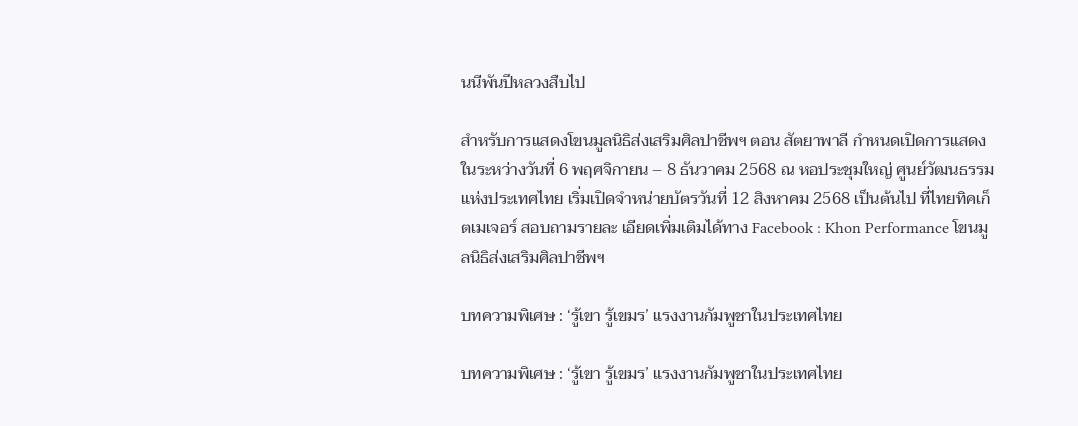นนีพันปีหลวงสืบไป

สำหรับการแสดงโขนมูลนิธิส่งเสริมศิลปาชีพฯ ตอน สัตยาพาลี กำหนดเปิดการแสดงในระหว่างวันที่ 6 พฤศจิกายน – 8 ธันวาคม 2568 ณ หอประชุมใหญ่ ศูนย์วัฒนธรรมแห่งประเทศไทย เริ่มเปิดจำหน่ายบัตรวันที่ 12 สิงหาคม 2568 เป็นต้นไป ที่ไทยทิคเก็ตเมเจอร์ สอบถามรายละ เอียดเพิ่มเติมได้ทาง Facebook : Khon Performance โขนมูลนิธิส่งเสริมศิลปาชีพฯ

บทความพิเศษ : ‘รู้เขา รู้เขมร’ แรงงานกัมพูชาในประเทศไทย

บทความพิเศษ : ‘รู้เขา รู้เขมร’ แรงงานกัมพูชาในประเทศไทย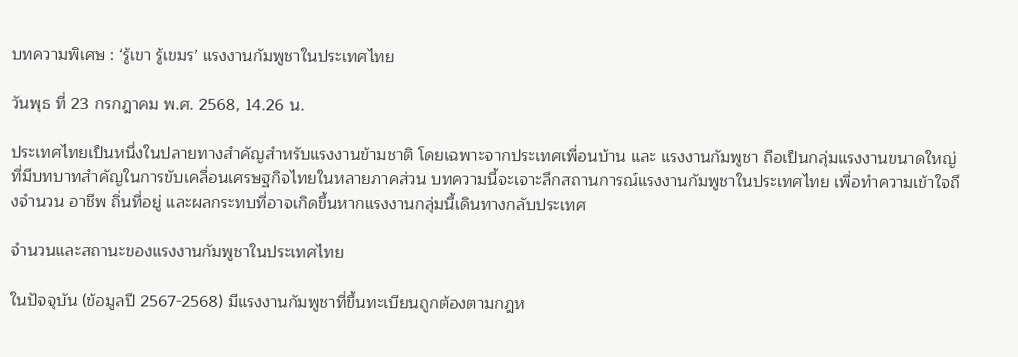บทความพิเศษ : ‘รู้เขา รู้เขมร’ แรงงานกัมพูชาในประเทศไทย

วันพุธ ที่ 23 กรกฎาคม พ.ศ. 2568, 14.26 น.

ประเทศไทยเป็นหนึ่งในปลายทางสำคัญสำหรับแรงงานข้ามชาติ โดยเฉพาะจากประเทศเพื่อนบ้าน และ แรงงานกัมพูชา ถือเป็นกลุ่มแรงงานขนาดใหญ่ที่มีบทบาทสำคัญในการขับเคลื่อนเศรษฐกิจไทยในหลายภาคส่วน บทความนี้จะเจาะลึกสถานการณ์แรงงานกัมพูชาในประเทศไทย เพื่อทำความเข้าใจถึงจำนวน อาชีพ ถิ่นที่อยู่ และผลกระทบที่อาจเกิดขึ้นหากแรงงานกลุ่มนี้เดินทางกลับประเทศ

จำนวนและสถานะของแรงงานกัมพูชาในประเทศไทย

ในปัจจุบัน (ข้อมูลปี 2567-2568) มีแรงงานกัมพูชาที่ขึ้นทะเบียนถูกต้องตามกฎห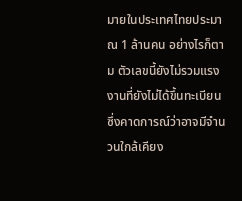มายในประเทศไทยประมาณ 1 ล้านคน อย่างไรก็ตาม ตัวเลขนี้ยังไม่รวมแรงงานที่ยังไม่ได้ขึ้นทะเบียน ซึ่งคาดการณ์ว่าอาจมีจำนวนใกล้เคียง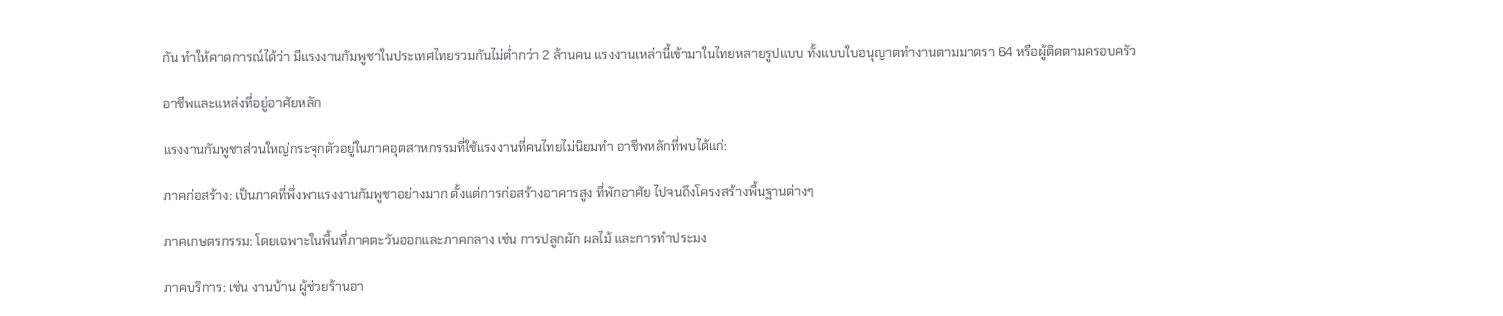กัน ทำให้คาดการณ์ได้ว่า มีแรงงานกัมพูชาในประเทศไทยรวมกันไม่ต่ำกว่า 2 ล้านคน แรงงานเหล่านี้เข้ามาในไทยหลายรูปแบบ ทั้งแบบใบอนุญาตทำงานตามมาตรา 64 หรือผู้ติดตามครอบครัว

อาชีพและแหล่งที่อยู่อาศัยหลัก

แรงงานกัมพูชาส่วนใหญ่กระจุกตัวอยู่ในภาคอุตสาหกรรมที่ใช้แรงงานที่คนไทยไม่นิยมทำ อาชีพหลักที่พบได้แก่:

ภาคก่อสร้าง: เป็นภาคที่พึ่งพาแรงงานกัมพูชาอย่างมาก ตั้งแต่การก่อสร้างอาคารสูง ที่พักอาศัย ไปจนถึงโครงสร้างพื้นฐานต่างๆ

ภาคเกษตรกรรม: โดยเฉพาะในพื้นที่ภาคตะวันออกและภาคกลาง เช่น การปลูกผัก ผลไม้ และการทำประมง

ภาคบริการ: เช่น งานบ้าน ผู้ช่วยร้านอา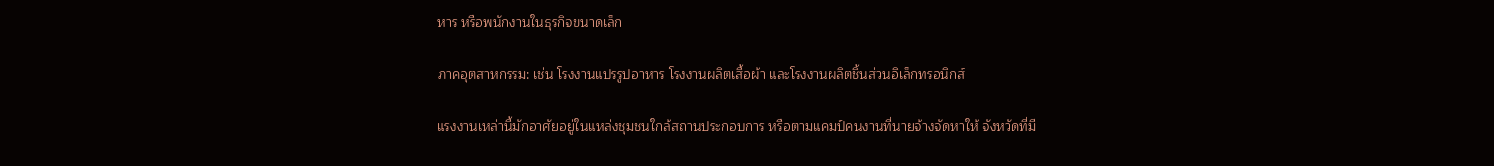หาร หรือพนักงานในธุรกิจขนาดเล็ก

ภาคอุตสาหกรรม: เช่น โรงงานแปรรูปอาหาร โรงงานผลิตเสื้อผ้า และโรงงานผลิตชิ้นส่วนอิเล็กทรอนิกส์

แรงงานเหล่านี้มักอาศัยอยู่ในแหล่งชุมชนใกล้สถานประกอบการ หรือตามแคมป์คนงานที่นายจ้างจัดหาให้ จังหวัดที่มี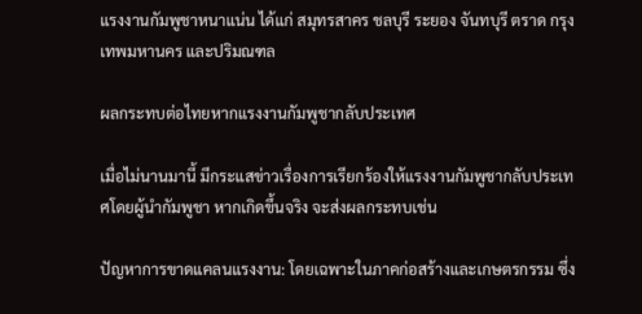แรงงานกัมพูชาหนาแน่น ได้แก่ สมุทรสาคร ชลบุรี ระยอง จันทบุรี ตราด กรุงเทพมหานคร และปริมณฑล

ผลกระทบต่อไทยหากแรงงานกัมพูชากลับประเทศ

เมื่อไม่นานมานี้ มีกระแสข่าวเรื่องการเรียกร้องให้แรงงานกัมพูชากลับประเทศโดยผู้นำกัมพูชา หากเกิดขึ้นจริง จะส่งผลกระทบเช่น

ปัญหาการขาดแคลนแรงงาน: โดยเฉพาะในภาคก่อสร้างและเกษตรกรรม ซึ่ง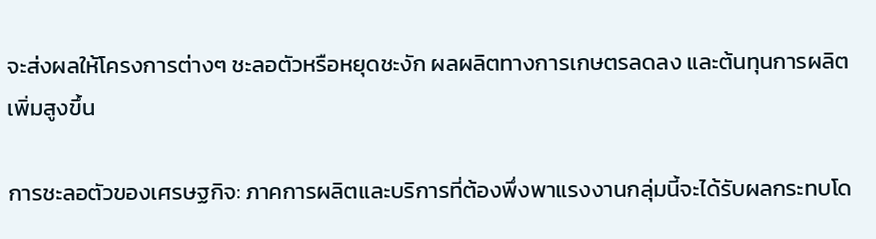จะส่งผลให้โครงการต่างๆ ชะลอตัวหรือหยุดชะงัก ผลผลิตทางการเกษตรลดลง และต้นทุนการผลิตเพิ่มสูงขึ้น

การชะลอตัวของเศรษฐกิจ: ภาคการผลิตและบริการที่ต้องพึ่งพาแรงงานกลุ่มนี้จะได้รับผลกระทบโด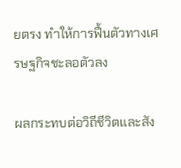ยตรง ทำให้การฟื้นตัวทางเศรษฐกิจชะลอตัวลง

ผลกระทบต่อวิถีชีวิตและสัง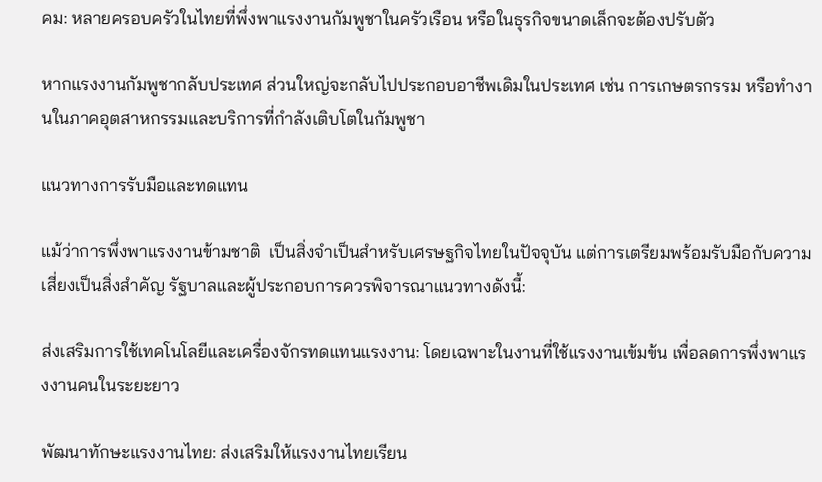คม: หลายครอบครัวในไทยที่พึ่งพาแรงงานกัมพูชาในครัวเรือน หรือในธุรกิจขนาดเล็กจะต้องปรับตัว

หากแรงงานกัมพูชากลับประเทศ ส่วนใหญ่จะกลับไปประกอบอาชีพเดิมในประเทศ เช่น การเกษตรกรรม หรือทำงานในภาคอุตสาหกรรมและบริการที่กำลังเติบโตในกัมพูชา

แนวทางการรับมือและทดแทน

แม้ว่าการพึ่งพาแรงงานข้ามชาติ  เป็นสิ่งจำเป็นสำหรับเศรษฐกิจไทยในปัจจุบัน แต่การเตรียมพร้อมรับมือกับความเสี่ยงเป็นสิ่งสำคัญ รัฐบาลและผู้ประกอบการควรพิจารณาแนวทางดังนี้:

ส่งเสริมการใช้เทคโนโลยีและเครื่องจักรทดแทนแรงงาน: โดยเฉพาะในงานที่ใช้แรงงานเข้มข้น เพื่อลดการพึ่งพาแรงงานคนในระยะยาว

พัฒนาทักษะแรงงานไทย: ส่งเสริมให้แรงงานไทยเรียน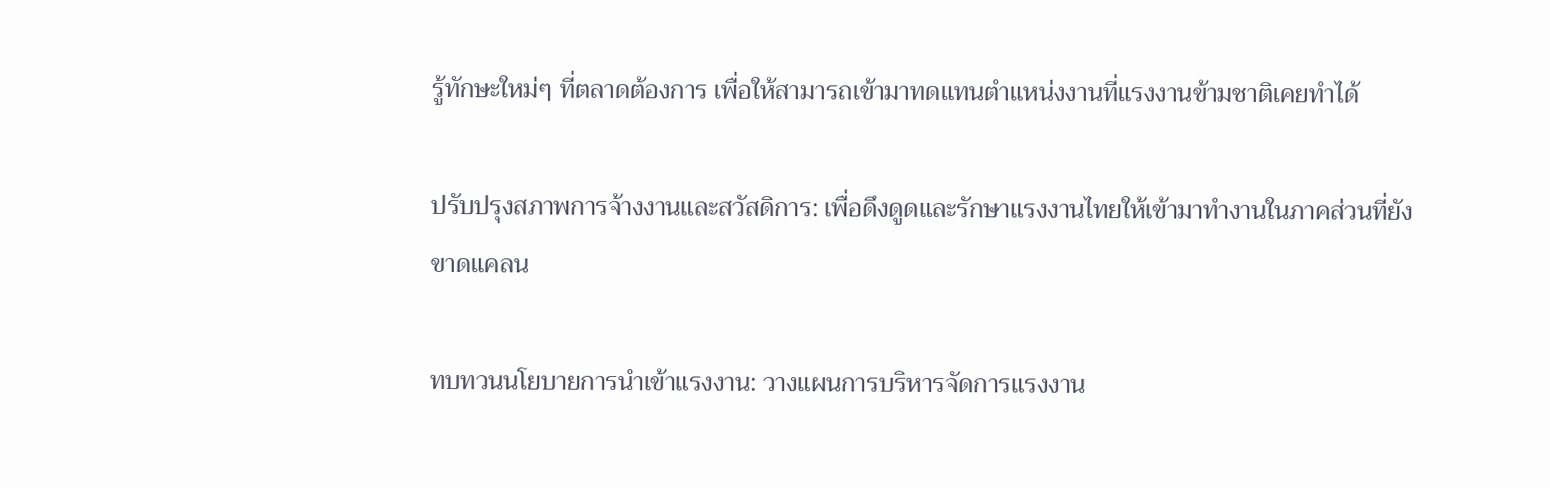รู้ทักษะใหม่ๆ ที่ตลาดต้องการ เพื่อให้สามารถเข้ามาทดแทนตำแหน่งงานที่แรงงานข้ามชาติเคยทำได้

ปรับปรุงสภาพการจ้างงานและสวัสดิการ: เพื่อดึงดูดและรักษาแรงงานไทยให้เข้ามาทำงานในภาคส่วนที่ยังขาดแคลน

ทบทวนนโยบายการนำเข้าแรงงาน: วางแผนการบริหารจัดการแรงงาน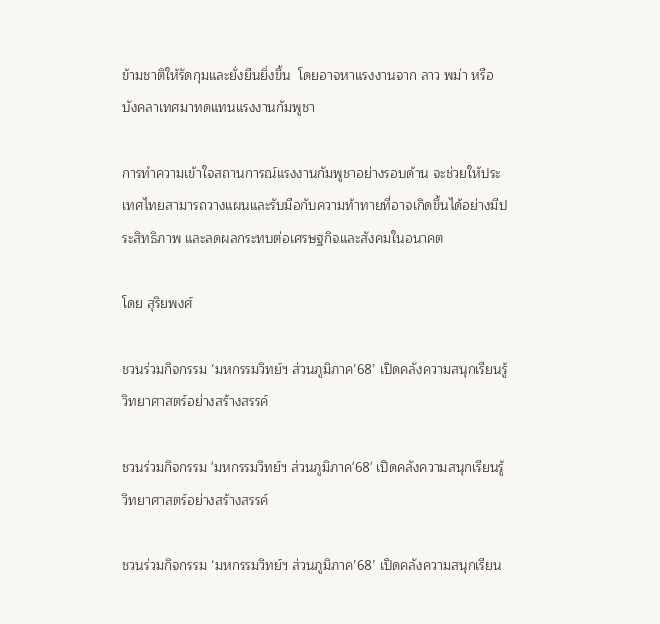ข้ามชาติให้รัดกุมและยั่งยืนยิ่งขึ้น  โดยอาจหาแรงงานจาก ลาว พม่า หรือบังคลาเทศมาทดแทนแรงงานกัมพูชา

การทำความเข้าใจสถานการณ์แรงงานกัมพูชาอย่างรอบด้าน จะช่วยให้ประเทศไทยสามารถวางแผนและรับมือกับความท้าทายที่อาจเกิดขึ้นได้อย่างมีประสิทธิภาพ และลดผลกระทบต่อเศรษฐกิจและสังคมในอนาคต

โดย สุริยพงศ์

ชวนร่วมกิจกรรม ‘มหกรรมวิทย์ฯ ส่วนภูมิภาค’68’ เปิดคลังความสนุกเรียนรู้วิทยาศาสตร์อย่างสร้างสรรค์

ชวนร่วมกิจกรรม 'มหกรรมวิทย์ฯ ส่วนภูมิภาค'68' เปิดคลังความสนุกเรียนรู้วิทยาศาสตร์อย่างสร้างสรรค์

ชวนร่วมกิจกรรม ‘มหกรรมวิทย์ฯ ส่วนภูมิภาค’68’ เปิดคลังความสนุกเรียน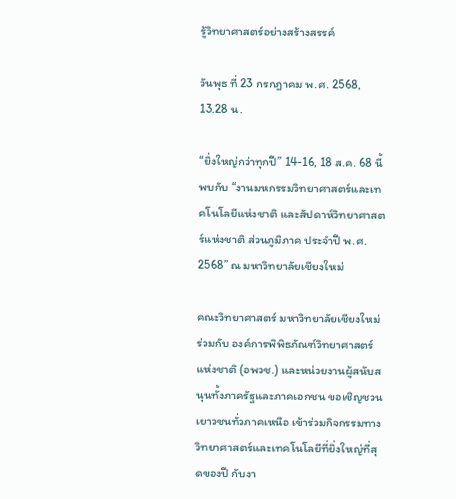รู้วิทยาศาสตร์อย่างสร้างสรรค์

วันพุธ ที่ 23 กรกฎาคม พ.ศ. 2568, 13.28 น.

“ยิ่งใหญ่กว่าทุกปี” 14-16, 18 ส.ค. 68 นี้ พบกับ “งานมหกรรมวิทยาศาสตร์และเทคโนโลยีแห่งชาติ และสัปดาห์วิทยาศาสตร์แห่งชาติ ส่วนภูมิภาค ประจำปี พ.ศ. 2568” ณ มหาวิทยาลัยเชียงใหม่

คณะวิทยาศาสตร์ มหาวิทยาลัยเชียงใหม่ ร่วมกับ องค์การพิพิธภัณฑ์วิทยาศาสตร์แห่งชาติ (อพวช.) และหน่วยงานผู้สนับสนุนทั้งภาครัฐและภาคเอกชน ขอเชิญชวนเยาวชนทั่วภาคเหนือ เข้าร่วมกิจกรรมทางวิทยาศาสตร์และเทคโนโลยีที่ยิ่งใหญ่ที่สุดของปี กับงา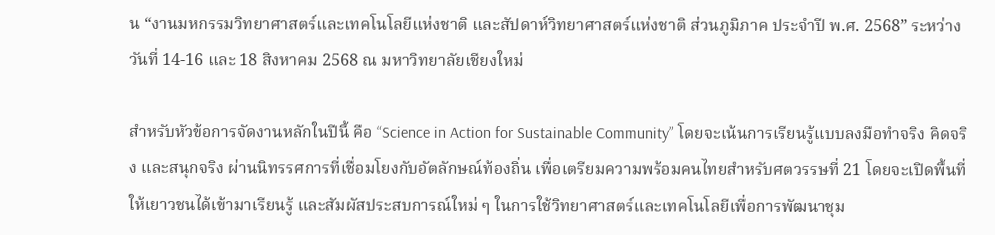น “งานมหกรรมวิทยาศาสตร์และเทคโนโลยีแห่งชาติ และสัปดาห์วิทยาศาสตร์แห่งชาติ ส่วนภูมิภาค ประจำปี พ.ศ. 2568” ระหว่างวันที่ 14-16 และ 18 สิงหาคม 2568 ณ มหาวิทยาลัยเชียงใหม่

สำหรับหัวข้อการจัดงานหลักในปีนี้ คือ “Science in Action for Sustainable Community” โดยจะเน้นการเรียนรู้แบบลงมือทำจริง คิดจริง และสนุกจริง ผ่านนิทรรศการที่เชื่อมโยงกับอัตลักษณ์ท้องถิ่น เพื่อเตรียมความพร้อมคนไทยสำหรับศตวรรษที่ 21 โดยจะเปิดพื้นที่ให้เยาวชนได้เข้ามาเรียนรู้ และสัมผัสประสบการณ์ใหม่ ๆ ในการใช้วิทยาศาสตร์และเทคโนโลยีเพื่อการพัฒนาชุม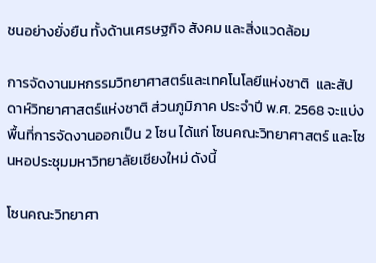ชนอย่างยั่งยืน ทั้งด้านเศรษฐกิจ สังคม และสิ่งแวดล้อม

การจัดงานมหกรรมวิทยาศาสตร์และเทคโนโลยีแห่งชาติ  และสัปดาห์วิทยาศาสตร์แห่งชาติ ส่วนภูมิภาค ประจำปี พ.ศ. 2568 จะแบ่งพื้นที่การจัดงานออกเป็น 2 โซน ได้แก่ โซนคณะวิทยาศาสตร์ และโซนหอประชุมมหาวิทยาลัยเชียงใหม่ ดังนี้

โซนคณะวิทยาศา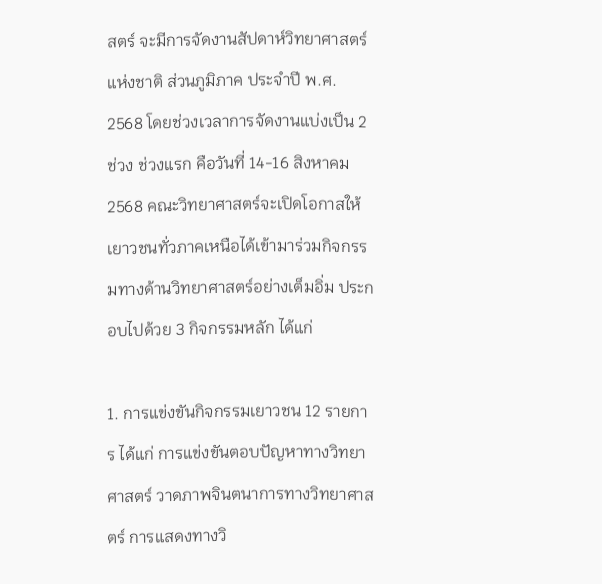สตร์ จะมีการจัดงานสัปดาห์วิทยาศาสตร์แห่งชาติ ส่วนภูมิภาค ประจำปี พ.ศ. 2568 โดยช่วงเวลาการจัดงานแบ่งเป็น 2 ช่วง ช่วงแรก คือวันที่ 14-16 สิงหาคม 2568 คณะวิทยาศาสตร์จะเปิดโอกาสให้เยาวชนทั่วภาคเหนือได้เข้ามาร่วมกิจกรรมทางด้านวิทยาศาสตร์อย่างเต็มอิ่ม ประกอบไปด้วย 3 กิจกรรมหลัก ได้แก่

1. การแข่งขันกิจกรรมเยาวชน 12 รายการ ได้แก่ การแข่งขันตอบปัญหาทางวิทยาศาสตร์ วาดภาพจินตนาการทางวิทยาศาสตร์ การแสดงทางวิ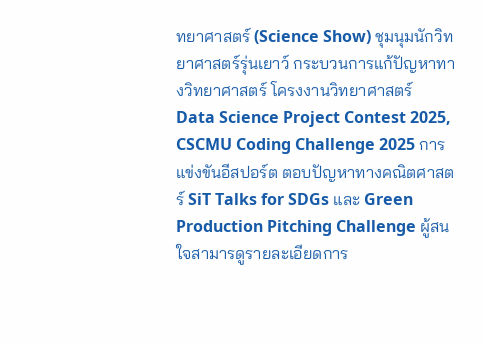ทยาศาสตร์ (Science Show) ชุมนุมนักวิทยาศาสตร์รุ่นเยาว์ กระบวนการแก้ปัญหาทางวิทยาศาสตร์ โครงงานวิทยาศาสตร์ Data Science Project Contest 2025, CSCMU Coding Challenge 2025 การแข่งขันอีสปอร์ต ตอบปัญหาทางคณิตศาสตร์ SiT Talks for SDGs และ Green Production Pitching Challenge ผู้สนใจสามารดูรายละเอียดการ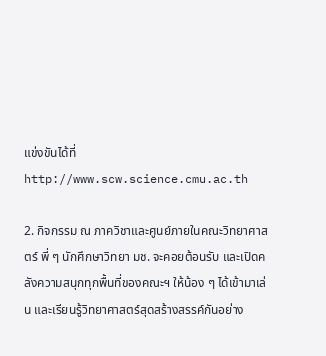แข่งขันได้ที่ http://www.scw.science.cmu.ac.th

2. กิจกรรม ณ ภาควิชาและศูนย์ภายในคณะวิทยาศาสตร์ พี่ ๆ นักศึกษาวิทยา มช. จะคอยต้อนรับ และเปิดคลังความสนุกทุกพื้นที่ของคณะฯ ให้น้อง ๆ ได้เข้ามาเล่น และเรียนรู้วิทยาศาสตร์สุดสร้างสรรค์กันอย่าง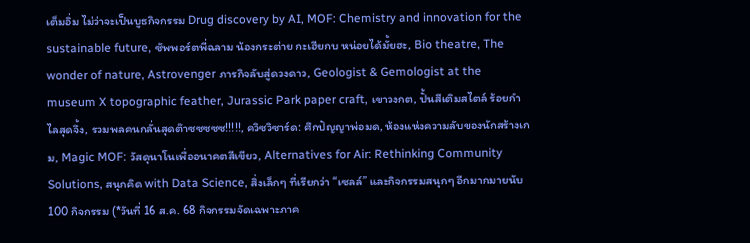เต็มอิ่ม ไม่ว่าจะเป็นบูธกิจกรรม Drug discovery by AI, MOF: Chemistry and innovation for the sustainable future, ซัพพอร์ตพี่ฉลาม น้องกระต่าย กะเฮียกบ หน่อยได้มั้ยฮะ, Bio theatre, The wonder of nature, Astrovenger ภารกิจลับสู่ดวงดาว, Geologist & Gemologist at the museum X topographic feather, Jurassic Park paper craft, เขาวงกต, ปั้นสีเติมสไตล์ ร้อยกำไลสุดจึ้ง, รวมพลคนกลั่นสุดต๊าซซซซซ!!!!!, ควิซวิซาร์ด: ศึกปัญญาพ่อมด, ห้องแห่งความลับของนักสร้างเกม, Magic MOF: วัสดุนาโนเพื่ออนาคตสีเขียว, Alternatives for Air: Rethinking Community Solutions, สนุกคิด with Data Science, สิ่งเล็กๆ ที่เรียกว่า “เซลล์” และกิจกรรมสนุกๆ อีกมากมายนับ 100 กิจกรรม (*วันที่ 16 ส.ค. 68 กิจกรรมจัดเฉพาะภาค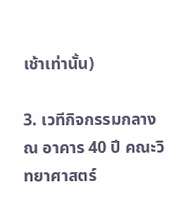เช้าเท่านั้น)

3. เวทีกิจกรรมกลาง ณ อาคาร 40 ปี คณะวิทยาศาสตร์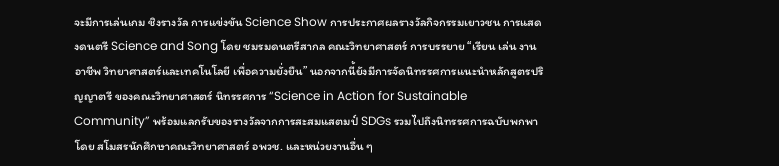จะมีการเล่นเกม ชิงรางวัล การแข่งขัน Science Show การประกาศผลรางวัลกิจกรรมเยาวชน การแสดงดนตรี Science and Song โดย ชมรมดนตรีสากล คณะวิทยาศาสตร์ การบรรยาย “เรียน เล่น งาน อาชีพ วิทยาศาสตร์และเทคโนโลยี เพื่อความยั่งยืน” นอกจากนี้ยังมีการจัดนิทรรศการแนะนำหลักสูตรปริญญาตรี ของคณะวิทยาศาสตร์ นิทรรศการ “Science in Action for Sustainable Community” พร้อมแลกรับของรางวัลจากการสะสมแสตมป์ SDGs รวมไปถึงนิทรรศการฉบับพกพา โดย สโมสรนักศึกษาคณะวิทยาศาสตร์ อพวช. และหน่วยงานอื่น ๆ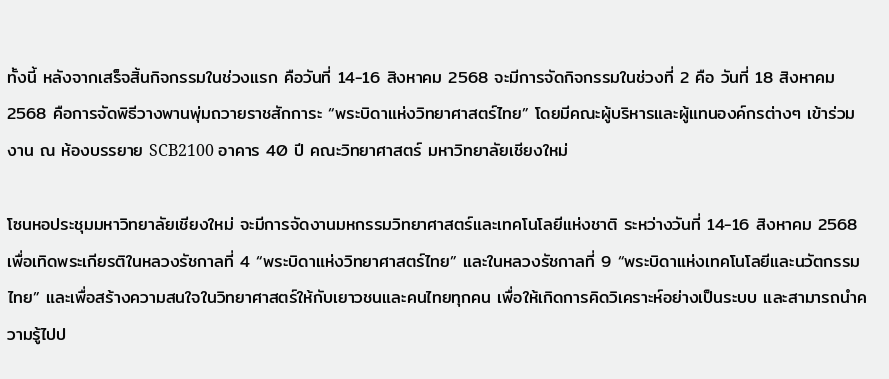ทั้งนี้ หลังจากเสร็จสิ้นกิจกรรมในช่วงแรก คือวันที่ 14-16 สิงหาคม 2568 จะมีการจัดกิจกรรมในช่วงที่ 2 คือ วันที่ 18 สิงหาคม 2568 คือการจัดพิธีวางพานพุ่มถวายราชสักการะ “พระบิดาแห่งวิทยาศาสตร์ไทย” โดยมีคณะผู้บริหารและผู้แทนองค์กรต่างๆ เข้าร่วมงาน ณ ห้องบรรยาย SCB2100 อาคาร 40 ปี คณะวิทยาศาสตร์ มหาวิทยาลัยเชียงใหม่

โซนหอประชุมมหาวิทยาลัยเชียงใหม่ จะมีการจัดงานมหกรรมวิทยาศาสตร์และเทคโนโลยีแห่งชาติ ระหว่างวันที่ 14-16 สิงหาคม 2568 เพื่อเทิดพระเกียรติในหลวงรัชกาลที่ 4 “พระบิดาแห่งวิทยาศาสตร์ไทย” และในหลวงรัชกาลที่ 9 “พระบิดาแห่งเทคโนโลยีและนวัตกรรมไทย” และเพื่อสร้างความสนใจในวิทยาศาสตร์ให้กับเยาวชนและคนไทยทุกคน เพื่อให้เกิดการคิดวิเคราะห์อย่างเป็นระบบ และสามารถนำความรู้ไปป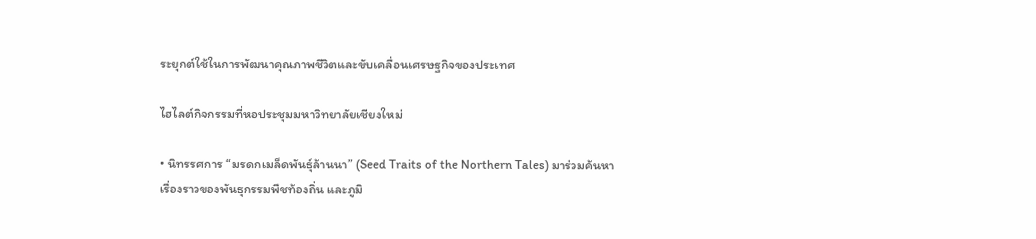ระยุกต์ใช้ในการพัฒนาคุณภาพชีวิตและขับเคลื่อนเศรษฐกิจของประเทศ

ไฮไลต์กิจกรรมที่หอประชุมมหาวิทยาลัยเชียงใหม่

• นิทรรศการ “มรดกเมล็ดพันธุ์ล้านนา” (Seed Traits of the Northern Tales) มาร่วมค้นหาเรื่องราวของพันธุกรรมพืชท้องถิ่น และภูมิ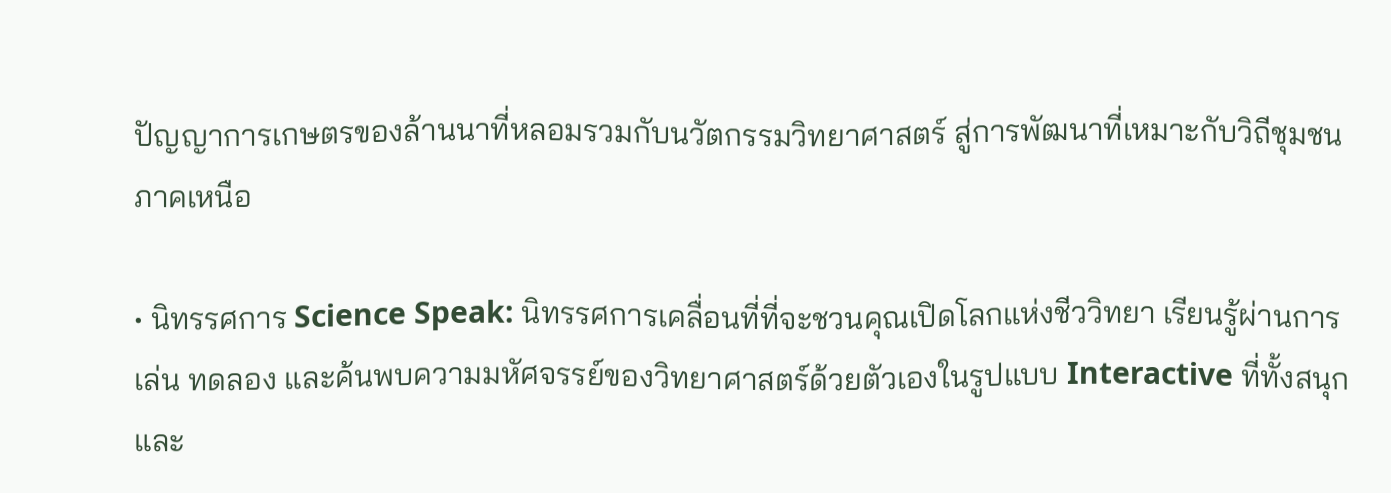ปัญญาการเกษตรของล้านนาที่หลอมรวมกับนวัตกรรมวิทยาศาสตร์ สู่การพัฒนาที่เหมาะกับวิถีชุมชนภาคเหนือ

• นิทรรศการ Science Speak: นิทรรศการเคลื่อนที่ที่จะชวนคุณเปิดโลกแห่งชีววิทยา เรียนรู้ผ่านการเล่น ทดลอง และค้นพบความมหัศจรรย์ของวิทยาศาสตร์ด้วยตัวเองในรูปแบบ Interactive ที่ทั้งสนุกและ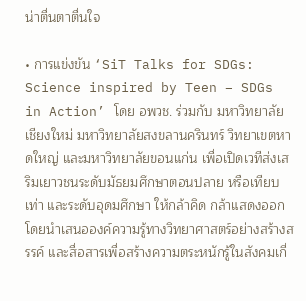น่าตื่นตาตื่นใจ

• การแข่งขัน ‘SiT Talks for SDGs: Science inspired by Teen – SDGs in Action’ โดย อพวช. ร่วมกับ มหาวิทยาลัยเชียงใหม่ มหาวิทยาลัยสงขลานครินทร์ วิทยาเขตหาดใหญ่ และมหาวิทยาลัยขอนแก่น เพื่อเปิดเวทีส่งเสริมเยาวชนระดับมัธยมศึกษาตอนปลาย หรือเทียบเท่า และระดับอุดมศึกษา ให้กล้าคิด กล้าแสดงออก โดยนำเสนอองค์ความรู้ทางวิทยาศาสตร์อย่างสร้างสรรค์ และสื่อสารเพื่อสร้างความตระหนักรู้ในสังคมเกี่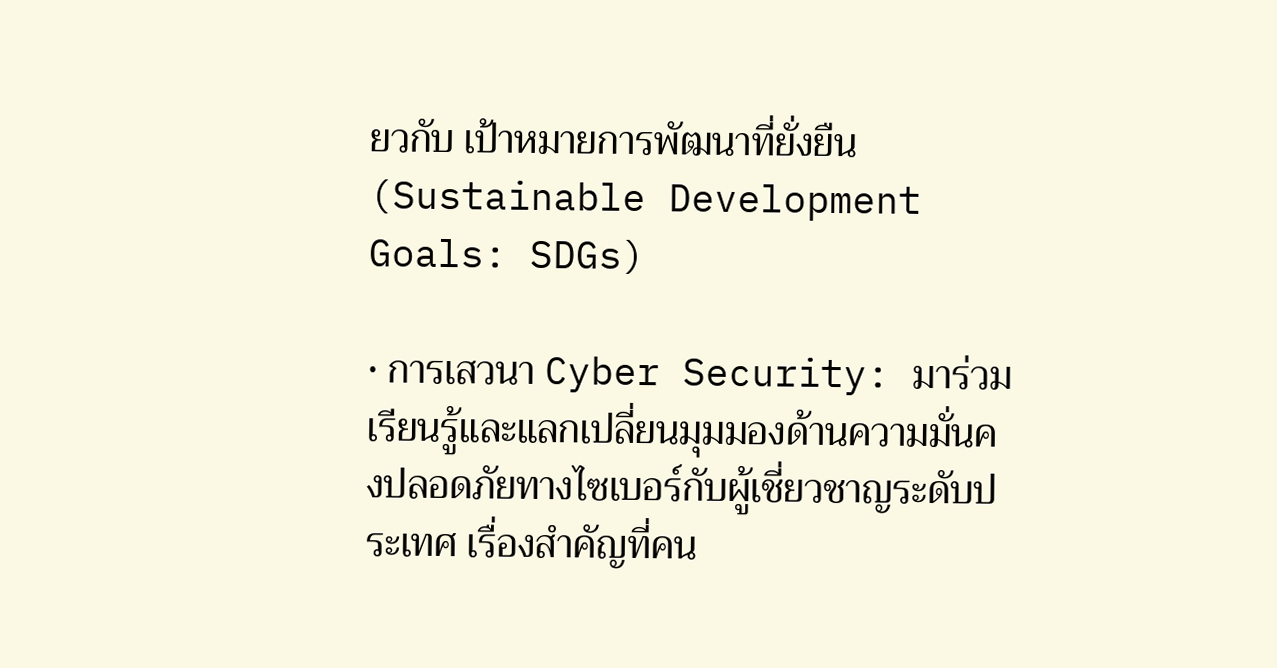ยวกับ เป้าหมายการพัฒนาที่ยั่งยืน (Sustainable Development Goals: SDGs)

• การเสวนา Cyber Security: มาร่วมเรียนรู้และแลกเปลี่ยนมุมมองด้านความมั่นคงปลอดภัยทางไซเบอร์กับผู้เชี่ยวชาญระดับประเทศ เรื่องสำคัญที่คน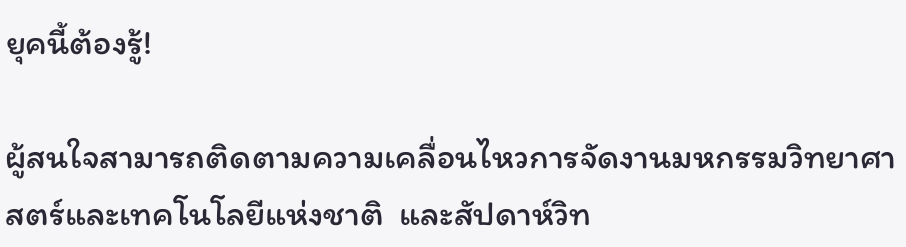ยุคนี้ต้องรู้!

ผู้สนใจสามารถติดตามความเคลื่อนไหวการจัดงานมหกรรมวิทยาศาสตร์และเทคโนโลยีแห่งชาติ  และสัปดาห์วิท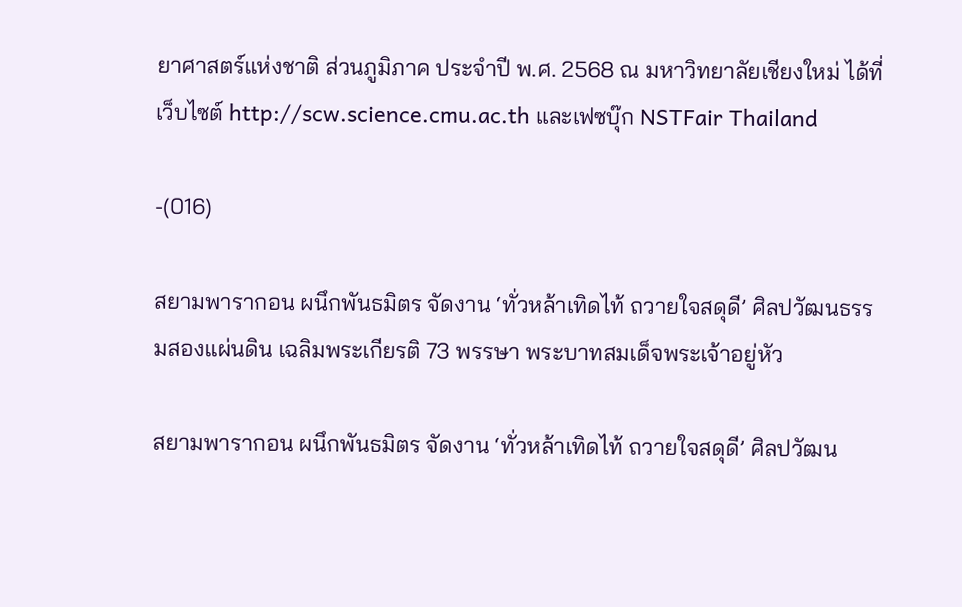ยาศาสตร์แห่งชาติ ส่วนภูมิภาค ประจำปี พ.ศ. 2568 ณ มหาวิทยาลัยเชียงใหม่ ได้ที่เว็บไซต์ http://scw.science.cmu.ac.th และเฟซบุ๊ก NSTFair Thailand

-(016)

สยามพารากอน ผนึกพันธมิตร จัดงาน ‘ทั่วหล้าเทิดไท้ ถวายใจสดุดี’ ศิลปวัฒนธรรมสองแผ่นดิน เฉลิมพระเกียรติ 73 พรรษา พระบาทสมเด็จพระเจ้าอยู่หัว

สยามพารากอน ผนึกพันธมิตร จัดงาน ‘ทั่วหล้าเทิดไท้ ถวายใจสดุดี’ ศิลปวัฒน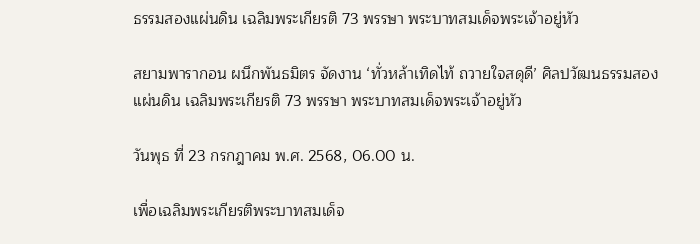ธรรมสองแผ่นดิน เฉลิมพระเกียรติ 73 พรรษา พระบาทสมเด็จพระเจ้าอยู่หัว

สยามพารากอน ผนึกพันธมิตร จัดงาน ‘ทั่วหล้าเทิดไท้ ถวายใจสดุดี’ ศิลปวัฒนธรรมสองแผ่นดิน เฉลิมพระเกียรติ 73 พรรษา พระบาทสมเด็จพระเจ้าอยู่หัว

วันพุธ ที่ 23 กรกฎาคม พ.ศ. 2568, 06.00 น.

เพื่อเฉลิมพระเกียรติพระบาทสมเด็จ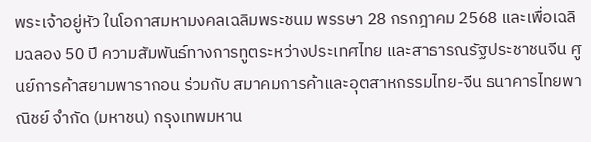พระเจ้าอยู่หัว ในโอกาสมหามงคลเฉลิมพระชนม พรรษา 28 กรกฎาคม 2568 และเพื่อเฉลิมฉลอง 50 ปี ความสัมพันธ์ทางการทูตระหว่างประเทศไทย และสาธารณรัฐประชาชนจีน ศูนย์การค้าสยามพารากอน ร่วมกับ สมาคมการค้าและอุตสาหกรรมไทย-จีน ธนาคารไทยพาณิชย์ จำกัด (มหาชน) กรุงเทพมหาน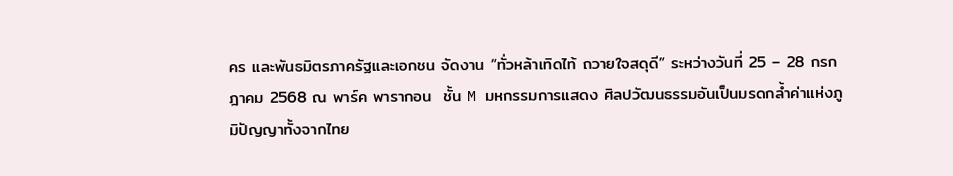คร และพันธมิตรภาครัฐและเอกชน จัดงาน “ทั่วหล้าเทิดไท้ ถวายใจสดุดี” ระหว่างวันที่ 25 – 28 กรกฎาคม 2568 ณ พาร์ค พารากอน  ชั้น M มหกรรมการแสดง ศิลปวัฒนธรรมอันเป็นมรดกล้ำค่าแห่งภูมิปัญญาทั้งจากไทย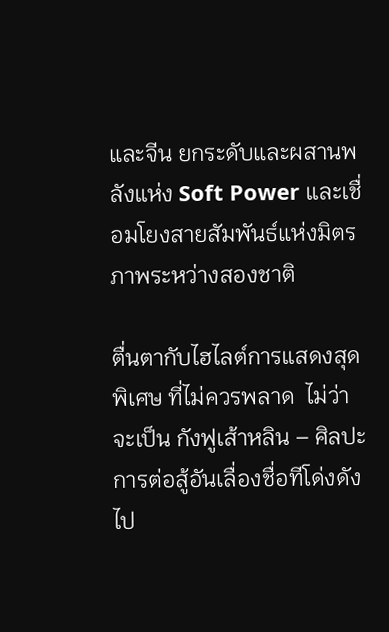และจีน ยกระดับและผสานพลังแห่ง Soft Power และเชื่อมโยงสายสัมพันธ์แห่งมิตรภาพระหว่างสองชาติ

ตื่นตากับไฮไลต์การแสดงสุดพิเศษ ที่ไม่ควรพลาด  ไม่ว่าจะเป็น กังฟูเส้าหลิน – ศิลปะการต่อสู้อันเลื่องชื่อทีโด่งดังไป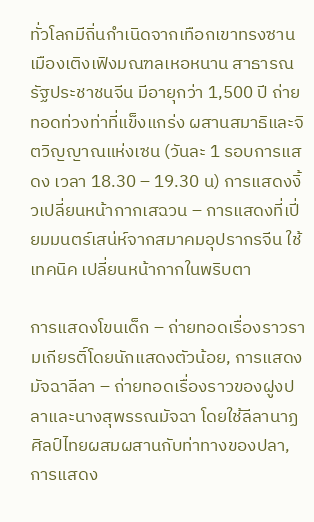ทั่วโลกมีถิ่นกำเนิดจากเทือกเขาทรงซาน เมืองเติงเฟิงมณฑลเหอหนาน สาธารณรัฐประชาชนจีน มีอายุกว่า 1,500 ปี ถ่ายทอดท่วงท่าที่แข็งแกร่ง ผสานสมาธิและจิตวิญญาณแห่งเซน (วันละ 1 รอบการแสดง เวลา 18.30 – 19.30 น) การแสดงงิ้วเปลี่ยนหน้ากากเสฉวน – การแสดงที่เปี่ยมมนตร์เสน่ห์จากสมาคมอุปรากรจีน ใช้เทคนิค เปลี่ยนหน้ากากในพริบตา

การแสดงโขนเด็ก – ถ่ายทอดเรื่องราวรามเกียรติ์โดยนักแสดงตัวน้อย, การแสดงมัจฉาลีลา – ถ่ายทอดเรื่องราวของฝูงปลาและนางสุพรรณมัจฉา โดยใช้ลีลานาฏศิลป์ไทยผสมผสานกับท่าทางของปลา, การแสดง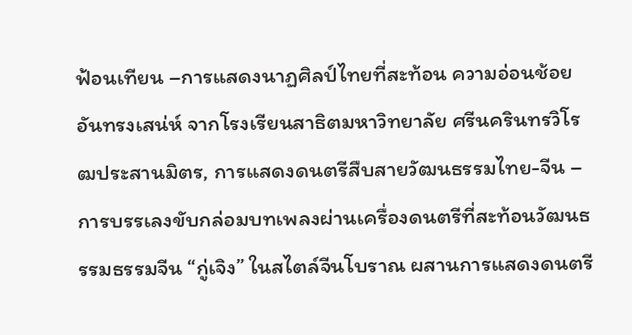ฟ้อนเทียน –การแสดงนาฏศิลป์ไทยที่สะท้อน ความอ่อนช้อย อันทรงเสน่ห์ จากโรงเรียนสาธิตมหาวิทยาลัย ศรีนครินทรวิโรฒประสานมิตร, การแสดงดนตรีสืบสายวัฒนธรรมไทย-จีน – การบรรเลงขับกล่อมบทเพลงผ่านเครื่องดนตรีที่สะท้อนวัฒนธรรมธรรมจีน “กู่เจิง” ในสไตล์จีนโบราณ ผสานการแสดงดนตรี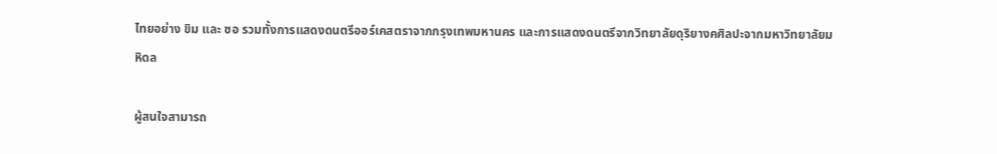ไทยอย่าง ขิม และ ซอ รวมทั้งการแสดงดนตรีออร์เคสตราจากกรุงเทพมหานคร และการแสดงดนตรีจากวิทยาลัยดุริยางคศิลปะจากมหาวิทยาลัยมหิดล

ผู้สนใจสามารถ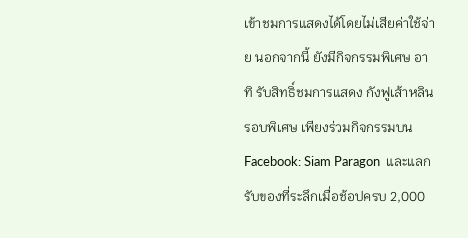เข้าชมการแสดงได้โดยไม่เสียค่าใช้จ่าย นอกจากนี้ ยังมีกิจกรรมพิเศษ อาทิ รับสิทธิ์ชมการแสดง กังฟูเส้าหลิน รอบพิเศษ เพียงร่วมกิจกรรมบน Facebook: Siam Paragon  และแลกรับของที่ระลึกเมื่อช้อปครบ 2,000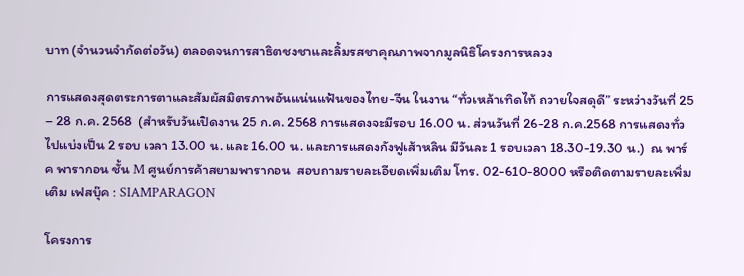บาท (จำนวนจำกัดต่อวัน) ตลอดจนการสาธิตชงชาและลิ้มรสชาคุณภาพจากมูลนิธิโครงการหลวง

การแสดงสุดตระการตาและสัมผัสมิตรภาพอันแน่นแฟ้นของไทย-จีน ในงาน “ทั่วเหล้าเทิดไท้ ถวายใจสดุดี” ระหว่างวันที่ 25 – 28 ก.ค. 2568  (สำหรับวันเปิดงาน 25 ก.ค. 2568 การแสดงจะมีรอบ 16.00 น. ส่วนวันที่ 26-28 ก.ค.2568 การแสดงทั่วไปแบ่งเป็น 2 รอบ เวลา 13.00 น. และ 16.00 น. และการแสดงกังฟูเส้าหลิน มีวันละ 1 รอบเวลา 18.30-19.30 น.)  ณ พาร์ค พารากอน ชั้น M ศูนย์การค้าสยามพารากอน  สอบถามรายละเอียดเพิ่มเติม โทร. 02-610-8000 หรือติดตามรายละเพิ่มเติม เฟสบุ๊ค : SIAMPARAGON

โครงการ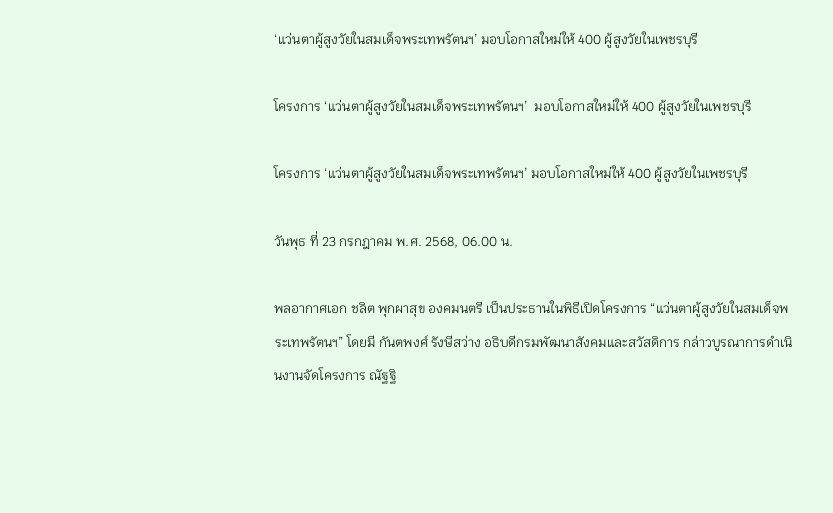‘แว่นตาผู้สูงวัยในสมเด็จพระเทพรัตนฯ’ มอบโอกาสใหม่ให้ 400 ผู้สูงวัยในเพชรบุรี

โครงการ ‘แว่นตาผู้สูงวัยในสมเด็จพระเทพรัตนฯ’  มอบโอกาสใหม่ให้ 400 ผู้สูงวัยในเพชรบุรี

โครงการ ‘แว่นตาผู้สูงวัยในสมเด็จพระเทพรัตนฯ’ มอบโอกาสใหม่ให้ 400 ผู้สูงวัยในเพชรบุรี

วันพุธ ที่ 23 กรกฎาคม พ.ศ. 2568, 06.00 น.

พลอากาศเอก ชลิต พุกผาสุข องคมนตรี เป็นประธานในพิธีเปิดโครงการ “แว่นตาผู้สูงวัยในสมเด็จพระเทพรัตนฯ” โดยมี กันตพงศ์ รังษีสว่าง อธิบดีกรมพัฒนาสังคมและสวัสดิการ กล่าวบูรณาการดำเนินงานจัดโครงการ ณัฐฐิ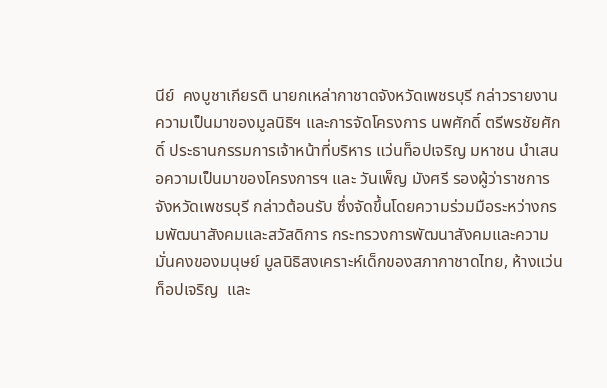นีย์  คงบูชาเกียรติ นายกเหล่ากาชาดจังหวัดเพชรบุรี กล่าวรายงานความเป็นมาของมูลนิธิฯ และการจัดโครงการ นพศักดิ์ ตรีพรชัยศักดิ์ ประธานกรรมการเจ้าหน้าที่บริหาร แว่นท็อปเจริญ มหาชน นำเสนอความเป็นมาของโครงการฯ และ วันเพ็ญ มังศรี รองผู้ว่าราชการจังหวัดเพชรบุรี กล่าวต้อนรับ ซึ่งจัดขึ้นโดยความร่วมมือระหว่างกรมพัฒนาสังคมและสวัสดิการ กระทรวงการพัฒนาสังคมและความมั่นคงของมนุษย์ มูลนิธิสงเคราะห์เด็กของสภากาชาดไทย, ห้างแว่นท็อปเจริญ  และ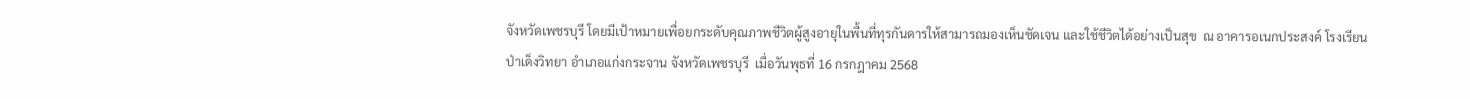จังหวัดเพชรบุรี โดยมีเป้าหมายเพื่อยกระดับคุณภาพชีวิตผู้สูงอายุในพื้นที่ทุรกันดารให้สามารถมองเห็นชัดเจน และใช้ชีวิตได้อย่างเป็นสุข  ณ อาคารอเนกประสงค์ โรงเรียนป่าเด็งวิทยา อำเภอแก่งกระจาน จังหวัดเพชรบุรี  เมื่อวันพุธที่ 16 กรกฎาคม 2568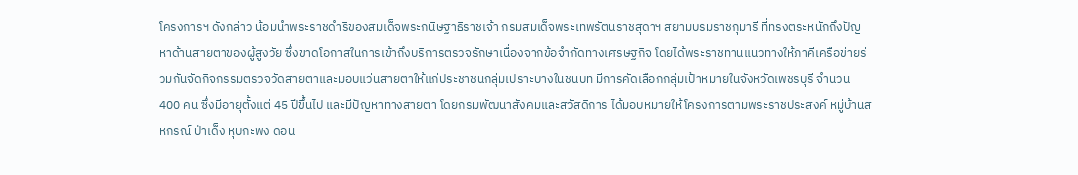โครงการฯ ดังกล่าว น้อมนำพระราชดำริของสมเด็จพระกนิษฐาธิราชเจ้า กรมสมเด็จพระเทพรัตนราชสุดาฯ สยามบรมราชกุมารี ที่ทรงตระหนักถึงปัญหาด้านสายตาของผู้สูงวัย ซึ่งขาดโอกาสในการเข้าถึงบริการตรวจรักษาเนื่องจากข้อจำกัดทางเศรษฐกิจ โดยได้พระราชทานแนวทางให้ภาคีเครือข่ายร่วมกันจัดกิจกรรมตรวจวัดสายตาและมอบแว่นสายตาให้แก่ประชาชนกลุ่มเปราะบางในชนบท มีการคัดเลือกกลุ่มเป้าหมายในจังหวัดเพชรบุรี จำนวน 400 คน ซึ่งมีอายุตั้งแต่ 45 ปีขึ้นไป และมีปัญหาทางสายตา โดยกรมพัฒนาสังคมและสวัสดิการ ได้มอบหมายให้โครงการตามพระราชประสงค์ หมู่บ้านสหกรณ์ ป่าเด็ง หุบกะพง ดอน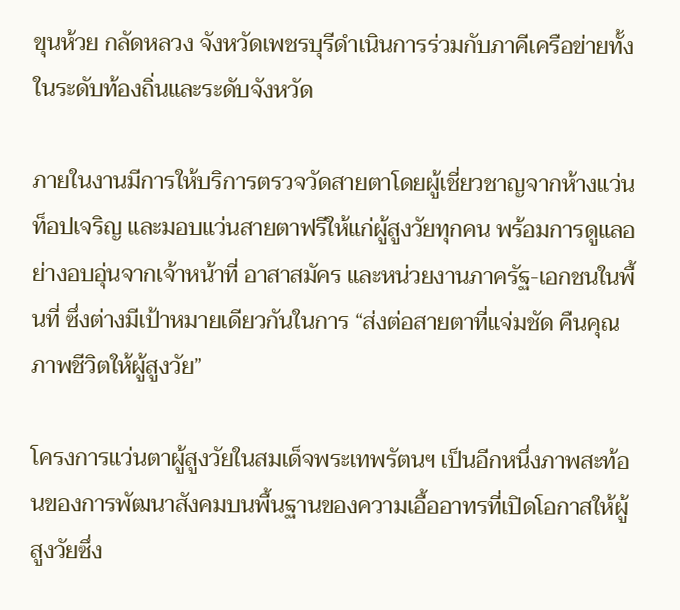ขุนห้วย กลัดหลวง จังหวัดเพชรบุรีดำเนินการร่วมกับภาคีเครือข่ายทั้งในระดับท้องถิ่นและระดับจังหวัด

ภายในงานมีการให้บริการตรวจวัดสายตาโดยผู้เชี่ยวชาญจากห้างแว่นท็อปเจริญ และมอบแว่นสายตาฟรีให้แก่ผู้สูงวัยทุกคน พร้อมการดูแลอย่างอบอุ่นจากเจ้าหน้าที่ อาสาสมัคร และหน่วยงานภาครัฐ-เอกชนในพื้นที่ ซึ่งต่างมีเป้าหมายเดียวกันในการ “ส่งต่อสายตาที่แจ่มชัด คืนคุณภาพชีวิตให้ผู้สูงวัย”

โครงการแว่นตาผู้สูงวัยในสมเด็จพระเทพรัตนฯ เป็นอีกหนึ่งภาพสะท้อนของการพัฒนาสังคมบนพื้นฐานของความเอื้ออาทรที่เปิดโอกาสให้ผู้สูงวัยซึ่ง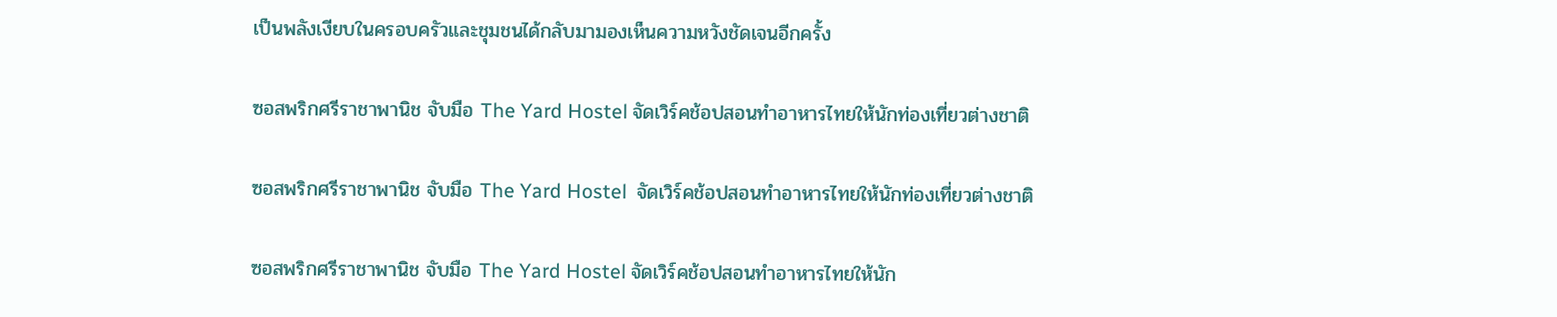เป็นพลังเงียบในครอบครัวและชุมชนได้กลับมามองเห็นความหวังชัดเจนอีกครั้ง

ซอสพริกศรีราชาพานิช จับมือ The Yard Hostel จัดเวิร์คช้อปสอนทำอาหารไทยให้นักท่องเที่ยวต่างชาติ

ซอสพริกศรีราชาพานิช จับมือ The Yard Hostel  จัดเวิร์คช้อปสอนทำอาหารไทยให้นักท่องเที่ยวต่างชาติ

ซอสพริกศรีราชาพานิช จับมือ The Yard Hostel จัดเวิร์คช้อปสอนทำอาหารไทยให้นัก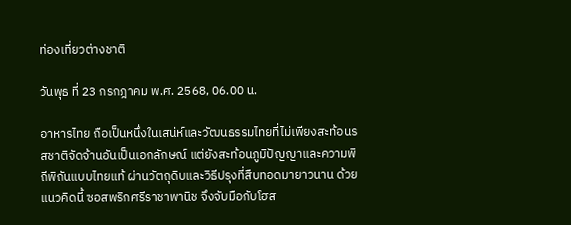ท่องเที่ยวต่างชาติ

วันพุธ ที่ 23 กรกฎาคม พ.ศ. 2568, 06.00 น.

อาหารไทย ถือเป็นหนึ่งในเสน่ห์และวัฒนธรรมไทยที่ไม่เพียงสะท้อนรสชาติจัดจ้านอันเป็นเอกลักษณ์ แต่ยังสะท้อนภูมิปัญญาและความพิถีพิถันแบบไทยแท้ ผ่านวัตถุดิบและวิธีปรุงที่สืบทอดมายาวนาน ด้วยแนวคิดนี้ ซอสพริกศรีราชาพานิช จึงจับมือกับโฮส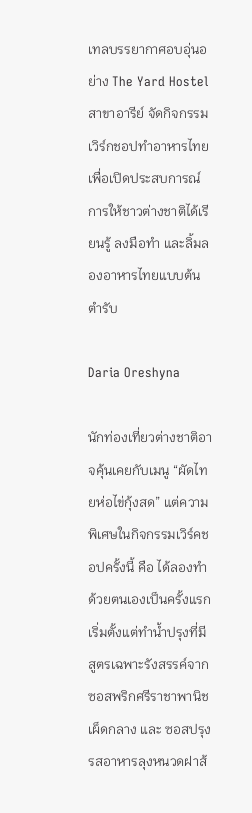เทลบรรยากาศอบอุ่นอย่าง The Yard Hostel สาขาอารีย์ จัดกิจกรรมเวิร์กชอปทำอาหารไทยเพื่อเปิดประสบการณ์การให้ชาวต่างชาติได้เรียนรู้ ลงมือทำ และลิ้มลองอาหารไทยแบบต้นตำรับ

Daria Oreshyna

นักท่องเที่ยวต่างชาติอาจคุ้นเคยกับเมนู “ผัดไทยห่อไข่กุ้งสด” แต่ความพิเศษในกิจกรรมเวิร์คชอปครั้งนี้ คือ ได้ลองทำด้วยตนเองเป็นครั้งแรก เริ่มตั้งแต่ทำน้ำปรุงที่มีสูตรเฉพาะรังสรรค์จาก ซอสพริกศรีราชาพานิชเผ็ดกลาง และ ซอสปรุงรสอาหารลุงหนวดฝาส้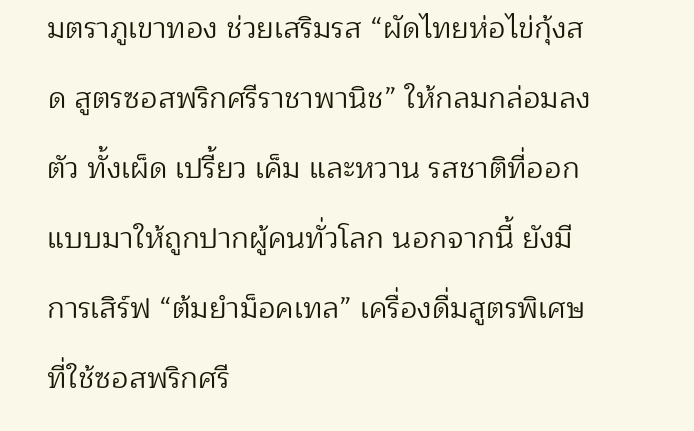มตราภูเขาทอง ช่วยเสริมรส “ผัดไทยห่อไข่กุ้งสด สูตรซอสพริกศรีราชาพานิช” ให้กลมกล่อมลงตัว ทั้งเผ็ด เปรี้ยว เค็ม และหวาน รสชาติที่ออกแบบมาให้ถูกปากผู้คนทั่วโลก นอกจากนี้ ยังมีการเสิร์ฟ “ต้มยำม็อคเทล” เครื่องดื่มสูตรพิเศษที่ใช้ซอสพริกศรี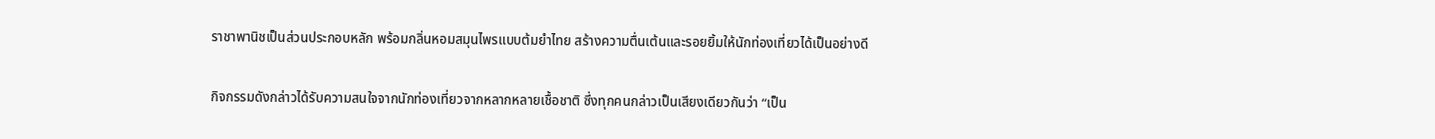ราชาพานิชเป็นส่วนประกอบหลัก พร้อมกลิ่นหอมสมุนไพรแบบต้มยำไทย สร้างความตื่นเต้นและรอยยิ้มให้นักท่องเที่ยวได้เป็นอย่างดี

กิจกรรมดังกล่าวได้รับความสนใจจากนักท่องเที่ยวจากหลากหลายเชื้อชาติ ซึ่งทุกคนกล่าวเป็นเสียงเดียวกันว่า “เป็น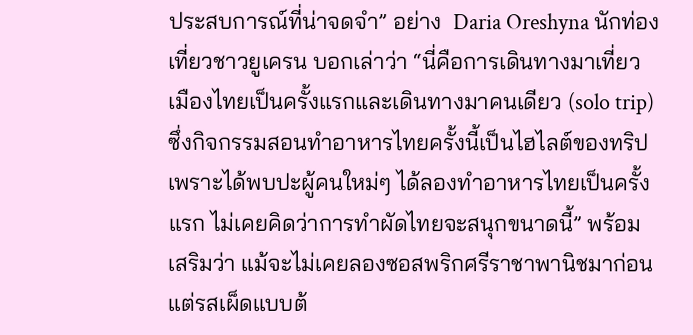ประสบการณ์ที่น่าจดจำ” อย่าง  Daria Oreshyna นักท่องเที่ยวชาวยูเครน บอกเล่าว่า “นี่คือการเดินทางมาเที่ยวเมืองไทยเป็นครั้งแรกและเดินทางมาคนเดียว (solo trip) ซึ่งกิจกรรมสอนทำอาหารไทยครั้งนี้เป็นไฮไลต์ของทริป เพราะได้พบปะผู้คนใหม่ๆ ได้ลองทำอาหารไทยเป็นครั้งแรก ไม่เคยคิดว่าการทำผัดไทยจะสนุกขนาดนี้” พร้อมเสริมว่า แม้จะไม่เคยลองซอสพริกศรีราชาพานิชมาก่อน แต่รสเผ็ดแบบต้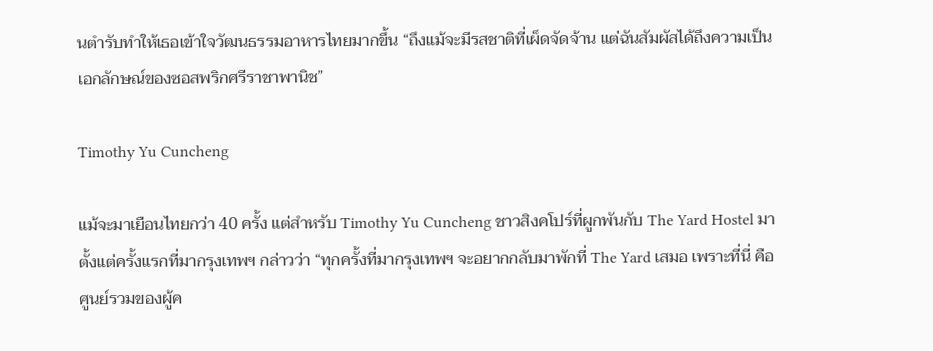นตำรับทำให้เธอเข้าใจวัฒนธรรมอาหารไทยมากขึ้น “ถึงแม้จะมีรสชาติที่เผ็ดจัดจ้าน แต่ฉันสัมผัสได้ถึงความเป็นเอกลักษณ์ของซอสพริกศรีราชาพานิช”

Timothy Yu Cuncheng

แม้จะมาเยือนไทยกว่า 40 ครั้ง แต่สำหรับ Timothy Yu Cuncheng ชาวสิงคโปร์ที่ผูกพันกับ The Yard Hostel มาตั้งแต่ครั้งแรกที่มากรุงเทพฯ กล่าวว่า “ทุกครั้งที่มากรุงเทพฯ จะอยากกลับมาพักที่ The Yard เสมอ เพราะที่นี่ คือ ศูนย์รวมของผู้ค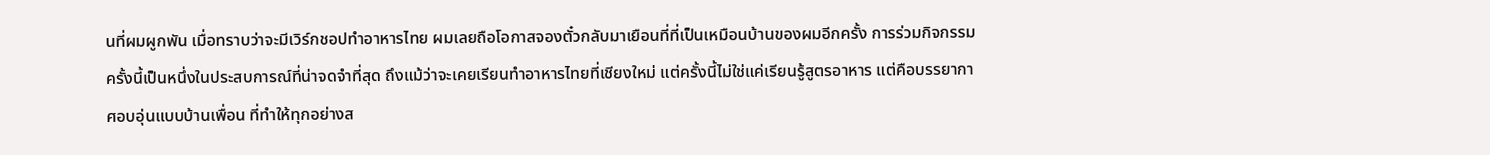นที่ผมผูกพัน เมื่อทราบว่าจะมีเวิร์กชอปทำอาหารไทย ผมเลยถือโอกาสจองตั๋วกลับมาเยือนที่ที่เป็นเหมือนบ้านของผมอีกครั้ง การร่วมกิจกรรมครั้งนี้เป็นหนึ่งในประสบการณ์ที่น่าจดจำที่สุด ถึงแม้ว่าจะเคยเรียนทำอาหารไทยที่เชียงใหม่ แต่ครั้งนี้ไม่ใช่แค่เรียนรู้สูตรอาหาร แต่คือบรรยากาศอบอุ่นแบบบ้านเพื่อน ที่ทำให้ทุกอย่างส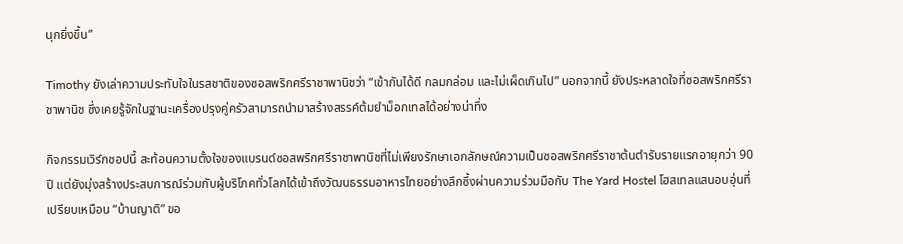นุกยิ่งขึ้น”

Timothy ยังเล่าความประทับใจในรสชาติของซอสพริกศรีราชาพานิชว่า “เข้ากันได้ดี กลมกล่อม และไม่เผ็ดเกินไป” นอกจากนี้ ยังประหลาดใจที่ซอสพริกศรีราชาพานิช ซึ่งเคยรู้จักในฐานะเครื่องปรุงคู่ครัวสามารถนำมาสร้างสรรค์ต้มยำม็อกเทลได้อย่างน่าทึ่ง

กิจกรรมเวิร์กชอปนี้ สะท้อนความตั้งใจของแบรนด์ซอสพริกศรีราชาพานิชที่ไม่เพียงรักษาเอกลักษณ์ความเป็นซอสพริกศรีราชาต้นตำรับรายแรกอายุกว่า 90 ปี แต่ยังมุ่งสร้างประสบการณ์ร่วมกับผู้บริโภคทั่วโลกได้เข้าถึงวัฒนธรรมอาหารไทยอย่างลึกซึ้งผ่านความร่วมมือกับ The Yard Hostel โฮสเทลแสนอบอุ่นที่เปรียบเหมือน “บ้านญาติ” ขอ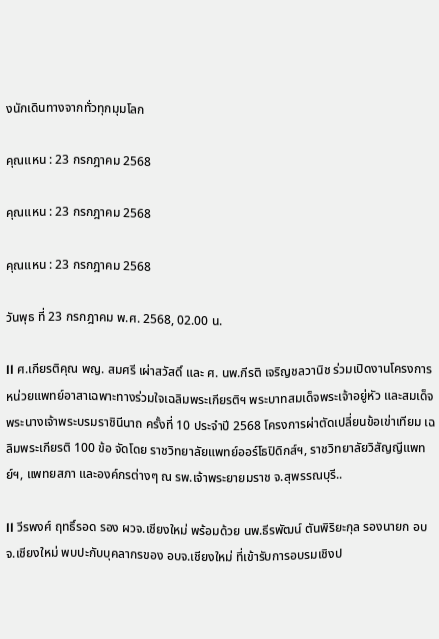งนักเดินทางจากทั่วทุกมุมโลก

คุณแหน : 23 กรกฎาคม 2568

คุณแหน : 23 กรกฎาคม 2568

คุณแหน : 23 กรกฎาคม 2568

วันพุธ ที่ 23 กรกฎาคม พ.ศ. 2568, 02.00 น.

ll ศ.เกียรติคุณ พญ. สมศรี เผ่าสวัสดิ์ และ ศ. นพ.กีรติ เจริญชลวานิช ร่วมเปิดงานโครงการหน่วยแพทย์อาสาเฉพาะทางร่วมใจเฉลิมพระเกียรติฯ พระบาทสมเด็จพระเจ้าอยู่หัว และสมเด็จพระนางเจ้าพระบรมราชินีนาถ ครั้งที่ 10 ประจำปี 2568 โครงการผ่าตัดเปลี่ยนข้อเข่าเทียม เฉลิมพระเกียรติ 100 ข้อ จัดโดย ราชวิทยาลัยแพทย์ออร์โธปิดิกส์ฯ, ราชวิทยาลัยวิสัญญีแพทย์ฯ, แพทยสภา และองค์กรต่างๆ ณ รพ.เจ้าพระยายมราช จ.สุพรรณบุรี..

ll วีรพงศ์ ฤทธิ์รอด รอง ผวจ.เชียงใหม่ พร้อมด้วย นพ.ธีรพัฒน์ ตันพิริยะกุล รองนายก อบจ.เชียงใหม่ พบปะกับบุคลากรของ อบจ.เชียงใหม่ ที่เข้ารับการอบรมเชิงป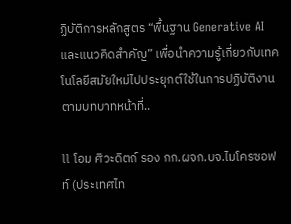ฏิบัติการหลักสูตร “พื้นฐาน Generative AI และแนวคิดสำคัญ” เพื่อนำความรู้เกี่ยวกับเทคโนโลยีสมัยใหม่ไปประยุกต์ใช้ในการปฏิบัติงานตามบทบาทหน้าที่..

ll โอม ศิวะดิตถ์ รอง กก.ผจก.บจ.ไมโครซอฟท์ (ประเทศไท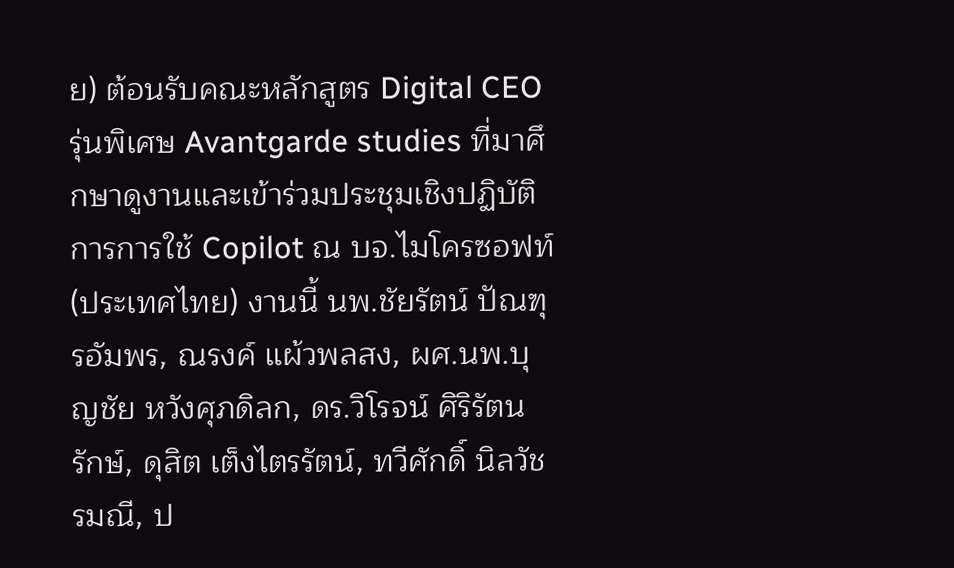ย) ต้อนรับคณะหลักสูตร Digital CEO รุ่นพิเศษ Avantgarde studies ที่มาศึกษาดูงานและเข้าร่วมประชุมเชิงปฏิบัติการการใช้ Copilot ณ บจ.ไมโครซอฟท์ (ประเทศไทย) งานนี้ นพ.ชัยรัตน์ ปัณฑุรอัมพร, ณรงค์ แผ้วพลสง, ผศ.นพ.บุญชัย หวังศุภดิลก, ดร.วิโรจน์ ศิริรัตนรักษ์, ดุสิต เต็งไตรรัตน์, ทวีศักดิ์ นิลวัชรมณี, ป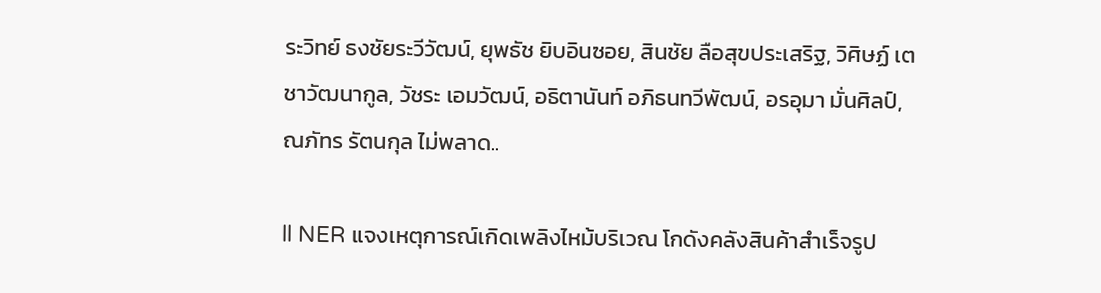ระวิทย์ ธงชัยระวีวัฒน์, ยุพธัช ยิบอินซอย, สินชัย ลือสุขประเสริฐ, วิศิษฏ์ เตชาวัฒนากูล, วัชระ เอมวัฒน์, อธิตานันท์ อภิธนทวีพัฒน์, อรอุมา มั่นศิลป์, ณภัทร รัตนกุล ไม่พลาด..

ll NER แจงเหตุการณ์เกิดเพลิงไหม้บริเวณ โกดังคลังสินค้าสำเร็จรูป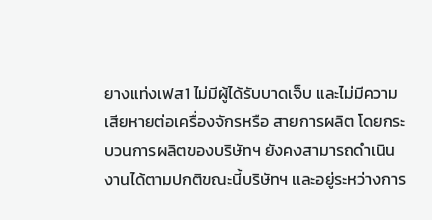ยางแท่งเฟส1 ไม่มีผู้ได้รับบาดเจ็บ และไม่มีความเสียหายต่อเครื่องจักรหรือ สายการผลิต โดยกระบวนการผลิตของบริษัทฯ ยังคงสามารถดำเนินงานได้ตามปกติขณะนี้บริษัทฯ และอยู่ระหว่างการ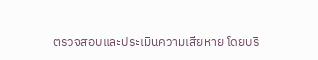ตรวจสอบและประเมินความเสียหาย โดยบริ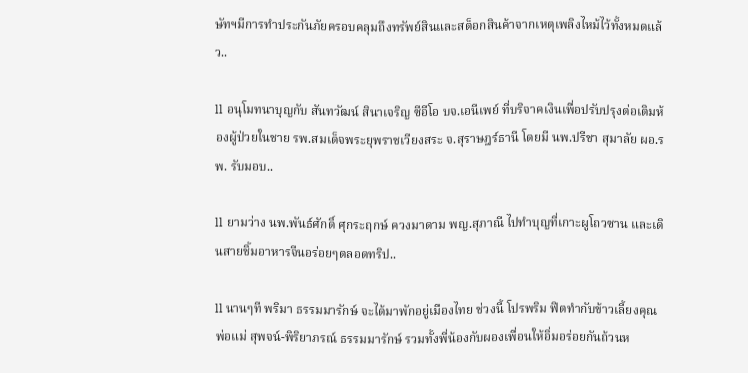ษัทฯมีการทำประกันภัยครอบคลุมถึงทรัพย์สินและสต็อกสินค้าจากเหตุเพลิงไหม้ไว้ทั้งหมดแล้ว..

ll อนุโมทนาบุญกับ สันทวัฒน์ สินาเจริญ ซีอีโอ บจ.เอนีเพย์ ที่บริจาคเงินเพื่อปรับปรุงต่อเติมห้องผู้ป่วยในชาย รพ.สมเด็จพระยุพราชเวียงสระ จ.สุราษฎร์ธานี โดยมี นพ.ปรีชา สุมาลัย ผอ.รพ. รับมอบ..

ll ยามว่าง นพ.พันธ์ศักดิ์ ศุกระฤกษ์ ควงมาดาม พญ.สุภาณี ไปทำบุญที่เกาะผูโถวซาน และเดินสายชิ้มอาหารจีนอร่อยๆตลอดทริป..

ll นานๆที พริมา ธรรมมารักษ์ จะได้มาพักอยู่เมืองไทย ช่วงนี้ โปรพริม ฟิตทำกับข้าวเลี้ยงคุณพ่อแม่ สุพจน์-พิริยาภรณ์ ธรรมมารักษ์ รวมทั้งพี่น้องกับผองเพื่อนให้อิ่มอร่อยกันถ้วนห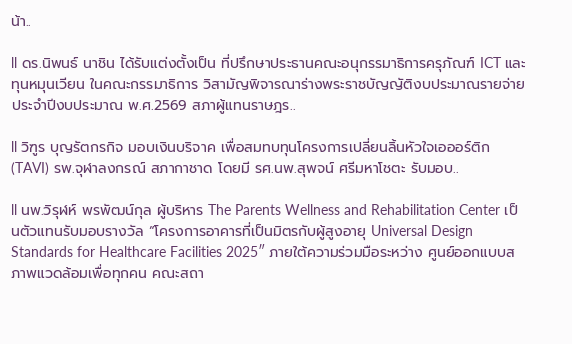น้า..

ll ดร.นิพนธ์ นาชิน ได้รับแต่งตั้งเป็น ที่ปรึกษาประธานคณะอนุกรรมาธิการครุภัณฑ์ ICT และทุนหมุนเวียน ในคณะกรรมาธิการ วิสามัญพิจารณาร่างพระราชบัญญัติงบประมาณรายจ่ายประจำปีงบประมาณ พ.ศ.2569 สภาผู้แทนราษฎร..

ll วิฑูร บุญรัตกรกิจ มอบเงินบริจาค เพื่อสมทบทุนโครงการเปลี่ยนลิ้นหัวใจเอออร์ติก (TAVI) รพ.จุฬาลงกรณ์ สภากาชาด โดยมี รศ.นพ.สุพจน์ ศรีมหาโชตะ รับมอบ..

ll นพ.วิรุฬห์ พรพัฒน์กุล ผู้บริหาร The Parents Wellness and Rehabilitation Center เป็นตัวแทนรับมอบรางวัล “โครงการอาคารที่เป็นมิตรกับผู้สูงอายุ Universal Design Standards for Healthcare Facilities 2025″ ภายใต้ความร่วมมือระหว่าง ศูนย์ออกแบบสภาพแวดล้อมเพื่อทุกคน คณะสถา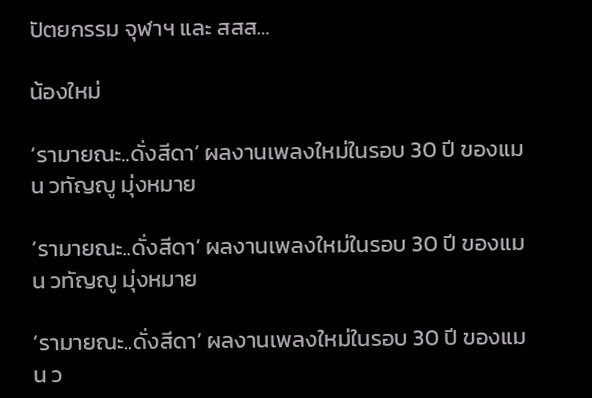ปัตยกรรม จุฬาฯ และ สสส…

น้องใหม่

‘รามายณะ..ดั่งสีดา’ ผลงานเพลงใหม่ในรอบ 30 ปี ของแมน วทัญญู มุ่งหมาย

‘รามายณะ..ดั่งสีดา’ ผลงานเพลงใหม่ในรอบ 30 ปี ของแมน วทัญญู มุ่งหมาย

‘รามายณะ..ดั่งสีดา’ ผลงานเพลงใหม่ในรอบ 30 ปี ของแมน ว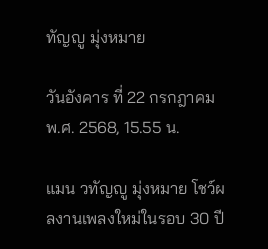ทัญญู มุ่งหมาย

วันอังคาร ที่ 22 กรกฎาคม พ.ศ. 2568, 15.55 น.

แมน วทัญญู มุ่งหมาย โชว์ผลงานเพลงใหม่ในรอบ 30 ปี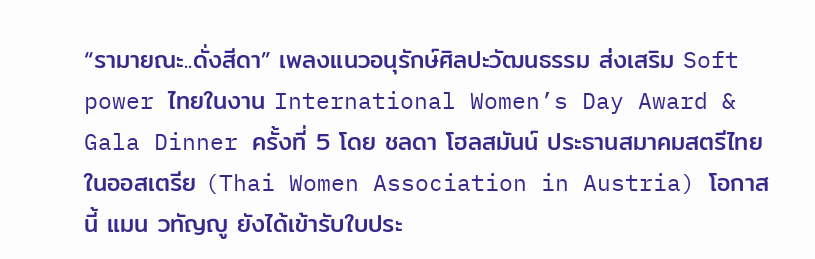“รามายณะ..ดั่งสีดา” เพลงแนวอนุรักษ์ศิลปะวัฒนธรรม ส่งเสริม Soft power ไทยในงาน International Women’s Day Award & Gala Dinner ครั้งที่ 5 โดย ชลดา โฮลสมันน์ ประธานสมาคมสตรีไทยในออสเตรีย (Thai Women Association in Austria) โอกาสนี้ แมน วทัญญู ยังได้เข้ารับใบประ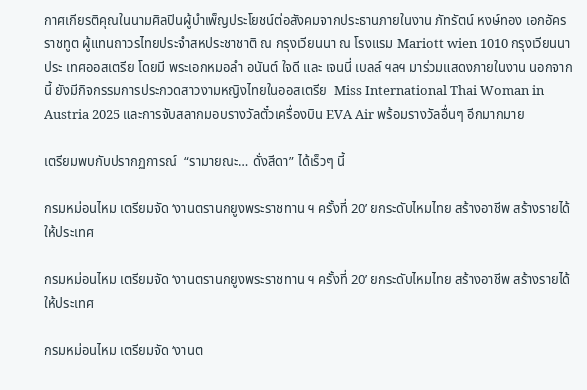กาศเกียรติคุณในนามศิลปินผู้บำเพ็ญประโยชน์ต่อสังคมจากประธานภายในงาน ภัทรัตน์ หงษ์ทอง เอกอัครราชทูต ผู้แทนถาวรไทยประจำสหประชาชาติ ณ กรุงเวียนนา ณ โรงแรม Mariott wien 1010 กรุงเวียนนา ประ เทศออสเตรีย โดยมี พระเอกหมอลำ อนันต์ ใจดี และ เจนนี่ เบลล์ ฯลฯ มาร่วมแสดงภายในงาน นอกจากนี้ ยังมีกิจกรรมการประกวดสาวงามหญิงไทยในออสเตรีย  Miss International Thai Woman in Austria 2025 และการจับสลากมอบรางวัลตั๋วเครื่องบิน EVA Air พร้อมรางวัลอื่นๆ อีกมากมาย

เตรียมพบกับปรากฏการณ์  “รามายณะ… ดั่งสีดา” ได้เร็วๆ นี้

กรมหม่อนไหม เตรียมจัด ‘งานตรานกยูงพระราชทาน ฯ ครั้งที่ 20’ ยกระดับไหมไทย สร้างอาชีพ สร้างรายได้ให้ประเทศ

กรมหม่อนไหม เตรียมจัด ‘งานตรานกยูงพระราชทาน ฯ ครั้งที่ 20’ ยกระดับไหมไทย สร้างอาชีพ สร้างรายได้ให้ประเทศ

กรมหม่อนไหม เตรียมจัด ‘งานต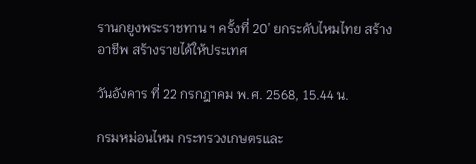รานกยูงพระราชทาน ฯ ครั้งที่ 20’ ยกระดับไหมไทย สร้างอาชีพ สร้างรายได้ให้ประเทศ

วันอังคาร ที่ 22 กรกฎาคม พ.ศ. 2568, 15.44 น.

กรมหม่อนไหม กระทรวงเกษตรและ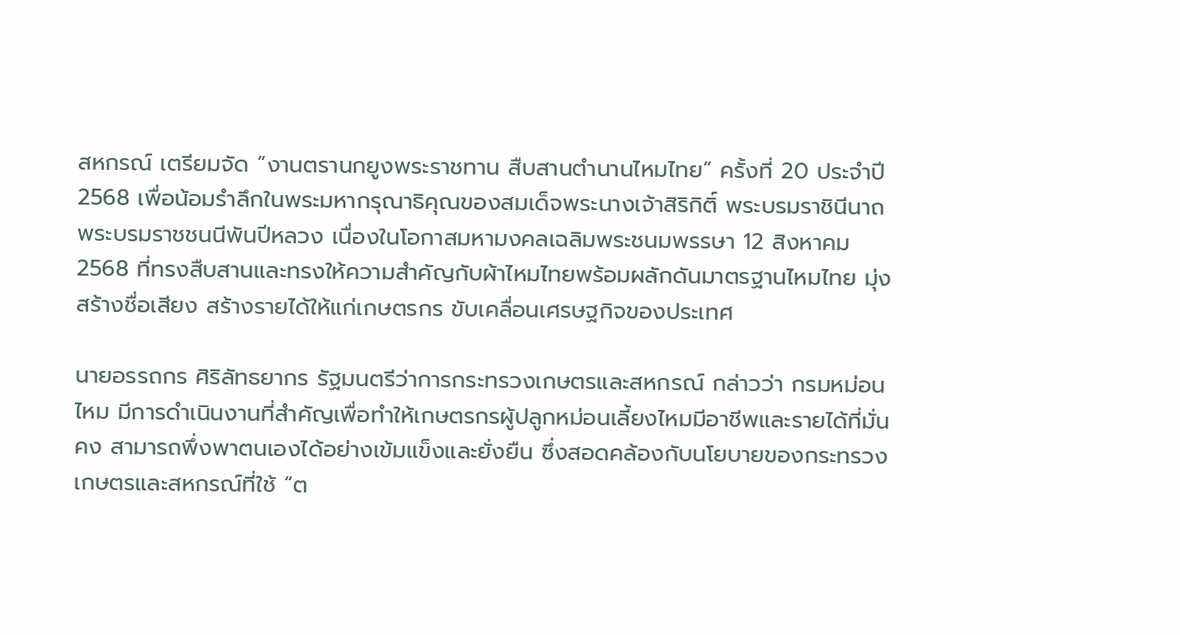สหกรณ์ เตรียมจัด “งานตรานกยูงพระราชทาน สืบสานตำนานไหมไทย” ครั้งที่ 20 ประจำปี 2568 เพื่อน้อมรำลึกในพระมหากรุณาธิคุณของสมเด็จพระนางเจ้าสิริกิติ์ พระบรมราชินีนาถ พระบรมราชชนนีพันปีหลวง เนื่องในโอกาสมหามงคลเฉลิมพระชนมพรรษา 12 สิงหาคม 2568 ที่ทรงสืบสานและทรงให้ความสำคัญกับผ้าไหมไทยพร้อมผลักดันมาตรฐานไหมไทย มุ่งสร้างชื่อเสียง สร้างรายได้ให้แก่เกษตรกร ขับเคลื่อนเศรษฐกิจของประเทศ

นายอรรถกร ศิริลัทธยากร รัฐมนตรีว่าการกระทรวงเกษตรและสหกรณ์ กล่าวว่า กรมหม่อนไหม มีการดำเนินงานที่สำคัญเพื่อทำให้เกษตรกรผู้ปลูกหม่อนเลี้ยงไหมมีอาชีพและรายได้ที่มั่นคง สามารถพึ่งพาตนเองได้อย่างเข้มแข็งและยั่งยืน ซึ่งสอดคล้องกับนโยบายของกระทรวงเกษตรและสหกรณ์ที่ใช้ “ต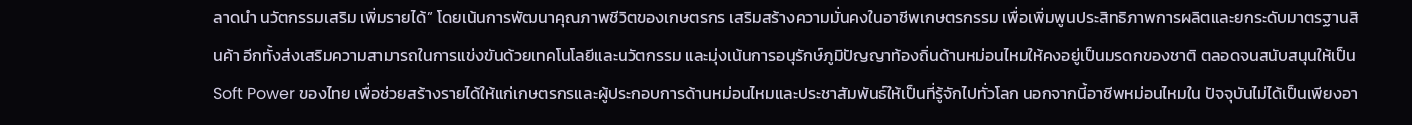ลาดนำ นวัตกรรมเสริม เพิ่มรายได้” โดยเน้นการพัฒนาคุณภาพชีวิตของเกษตรกร เสริมสร้างความมั่นคงในอาชีพเกษตรกรรม เพื่อเพิ่มพูนประสิทธิภาพการผลิตและยกระดับมาตรฐานสินค้า อีกทั้งส่งเสริมความสามารถในการแข่งขันด้วยเทคโนโลยีและนวัตกรรม และมุ่งเน้นการอนุรักษ์ภูมิปัญญาท้องถิ่นด้านหม่อนไหมให้คงอยู่เป็นมรดกของชาติ ตลอดจนสนับสนุนให้เป็น Soft Power ของไทย เพื่อช่วยสร้างรายได้ให้แก่เกษตรกรและผู้ประกอบการด้านหม่อนไหมและประชาสัมพันธ์ให้เป็นที่รู้จักไปทั่วโลก นอกจากนี้อาชีพหม่อนไหมใน ปัจจุบันไม่ได้เป็นเพียงอา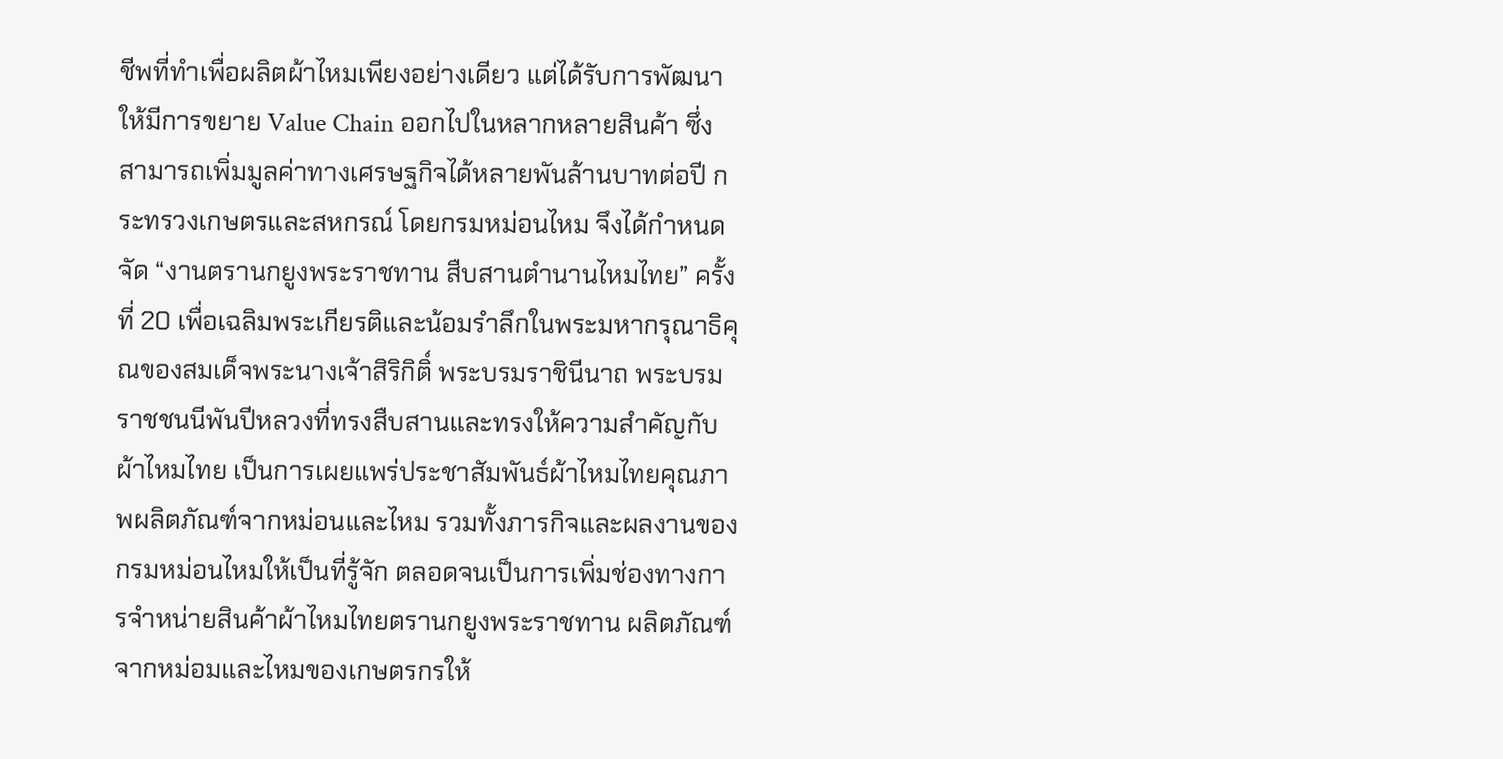ชีพที่ทำเพื่อผลิตผ้าไหมเพียงอย่างเดียว แต่ได้รับการพัฒนาให้มีการขยาย Value Chain ออกไปในหลากหลายสินค้า ซึ่งสามารถเพิ่มมูลค่าทางเศรษฐกิจได้หลายพันล้านบาทต่อปี กระทรวงเกษตรและสหกรณ์ โดยกรมหม่อนไหม จึงได้กำหนดจัด “งานตรานกยูงพระราชทาน สืบสานตำนานไหมไทย” ครั้งที่ 20 เพื่อเฉลิมพระเกียรติและน้อมรำลึกในพระมหากรุณาธิคุณของสมเด็จพระนางเจ้าสิริกิติ์ พระบรมราชินีนาถ พระบรมราชชนนีพันปีหลวงที่ทรงสืบสานและทรงให้ความสำคัญกับผ้าไหมไทย เป็นการเผยแพร่ประชาสัมพันธ์ผ้าไหมไทยคุณภาพผลิตภัณฑ์จากหม่อนและไหม รวมทั้งภารกิจและผลงานของกรมหม่อนไหมให้เป็นที่รู้จัก ตลอดจนเป็นการเพิ่มช่องทางการจำหน่ายสินค้าผ้าไหมไทยตรานกยูงพระราชทาน ผลิตภัณฑ์จากหม่อมและไหมของเกษตรกรให้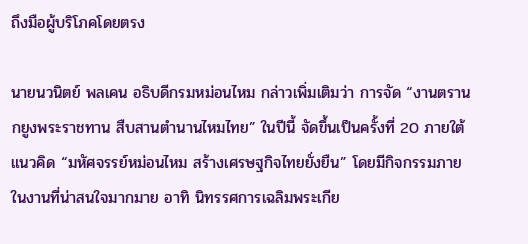ถึงมือผู้บริโภคโดยตรง

นายนวนิตย์ พลเคน อธิบดีกรมหม่อนไหม กล่าวเพิ่มเติมว่า การจัด “งานตรานกยูงพระราชทาน สืบสานตำนานไหมไทย” ในปีนี้ จัดขึ้นเป็นครั้งที่ 20 ภายใต้แนวคิด “มหัศจรรย์หม่อนไหม สร้างเศรษฐกิจไทยยั่งยืน” โดยมีกิจกรรมภายในงานที่น่าสนใจมากมาย อาทิ นิทรรศการเฉลิมพระเกีย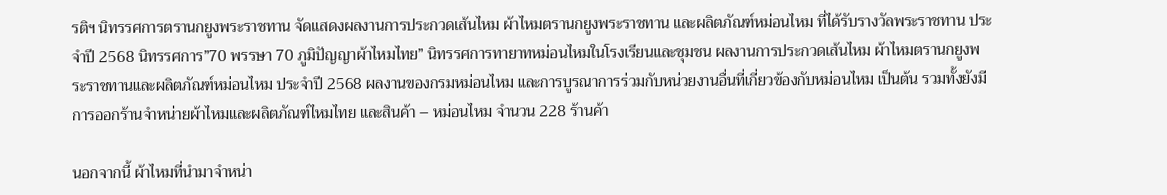รติฯ นิทรรศการตรานกยูงพระราชทาน จัดแสดงผลงานการประกวดเส้นไหม ผ้าไหมตรานกยูงพระราชทาน และผลิตภัณฑ์หม่อนไหม ที่ได้รับรางวัลพระราชทาน ประจำปี 2568 นิทรรศการ”70 พรรษา 70 ภูมิปัญญาผ้าไหมไทย” นิทรรศการทายาทหม่อนไหมในโรงเรียนและชุมชน ผลงานการประกวดเส้นไหม ผ้าไหมตรานกยูงพระราชทานและผลิตภัณฑ์หม่อนไหม ประจำปี 2568 ผลงานของกรมหม่อนไหม และการบูรณาการร่วมกับหน่วยงานอื่นที่เกี่ยวข้องกับหม่อนไหม เป็นต้น รวมทั้งยังมีการออกร้านจำหน่ายผ้าไหมและผลิตภัณฑ์ไหมไทย และสินค้า – หม่อนไหม จำนวน 228 ร้านค้า

นอกจากนี้ ผ้าไหมที่นำมาจำหน่า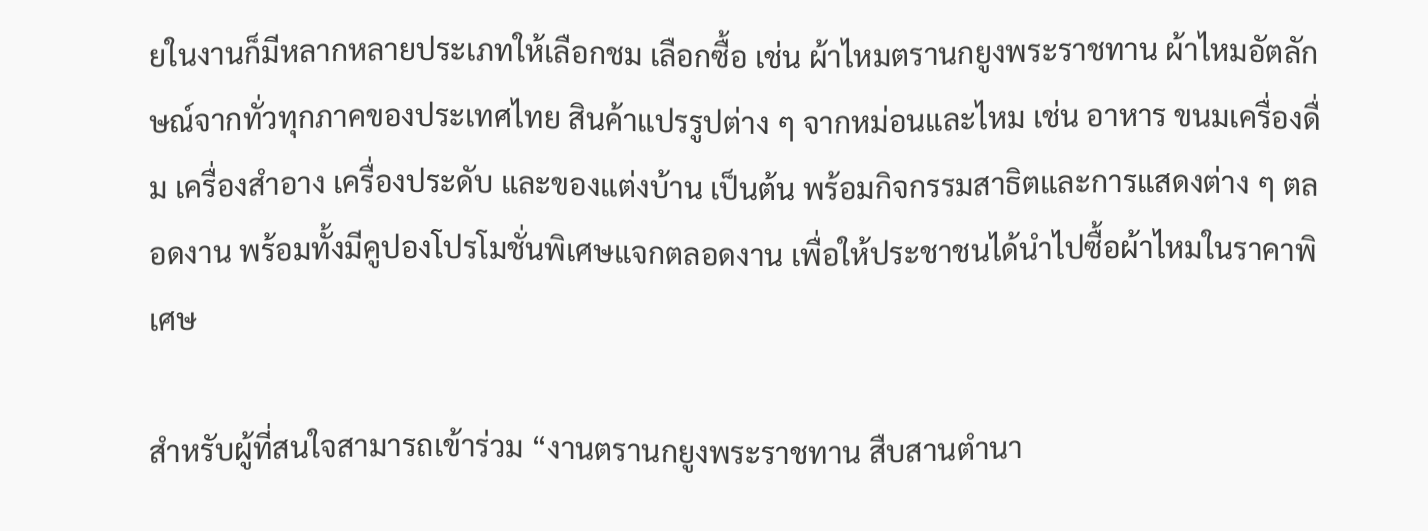ยในงานก็มีหลากหลายประเภทให้เลือกชม เลือกซื้อ เช่น ผ้าไหมตรานกยูงพระราชทาน ผ้าไหมอัตลักษณ์จากทั่วทุกภาคของประเทศไทย สินค้าแปรรูปต่าง ๆ จากหม่อนและไหม เช่น อาหาร ขนมเครื่องดื่ม เครื่องสำอาง เครื่องประดับ และของแต่งบ้าน เป็นต้น พร้อมกิจกรรมสาธิตและการแสดงต่าง ๆ ตลอดงาน พร้อมทั้งมีคูปองโปรโมชั่นพิเศษแจกตลอดงาน เพื่อให้ประชาชนได้นำไปซื้อผ้าไหมในราคาพิเศษ

สำหรับผู้ที่สนใจสามารถเข้าร่วม “งานตรานกยูงพระราชทาน สืบสานตำนา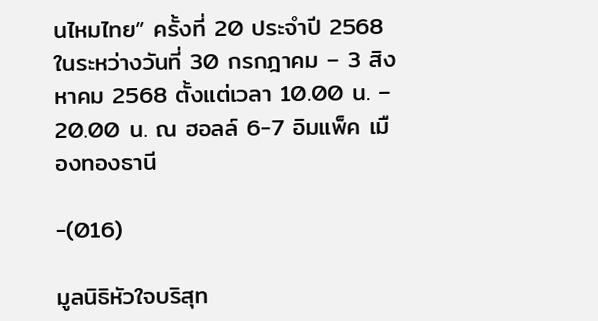นไหมไทย” ครั้งที่ 20 ประจำปี 2568 ในระหว่างวันที่ 30 กรกฎาคม – 3 สิงหาคม 2568 ตั้งแต่เวลา 10.00 น. – 20.00 น. ณ ฮอลล์ 6-7 อิมแพ็ค เมืองทองธานี

-(016)

มูลนิธิหัวใจบริสุท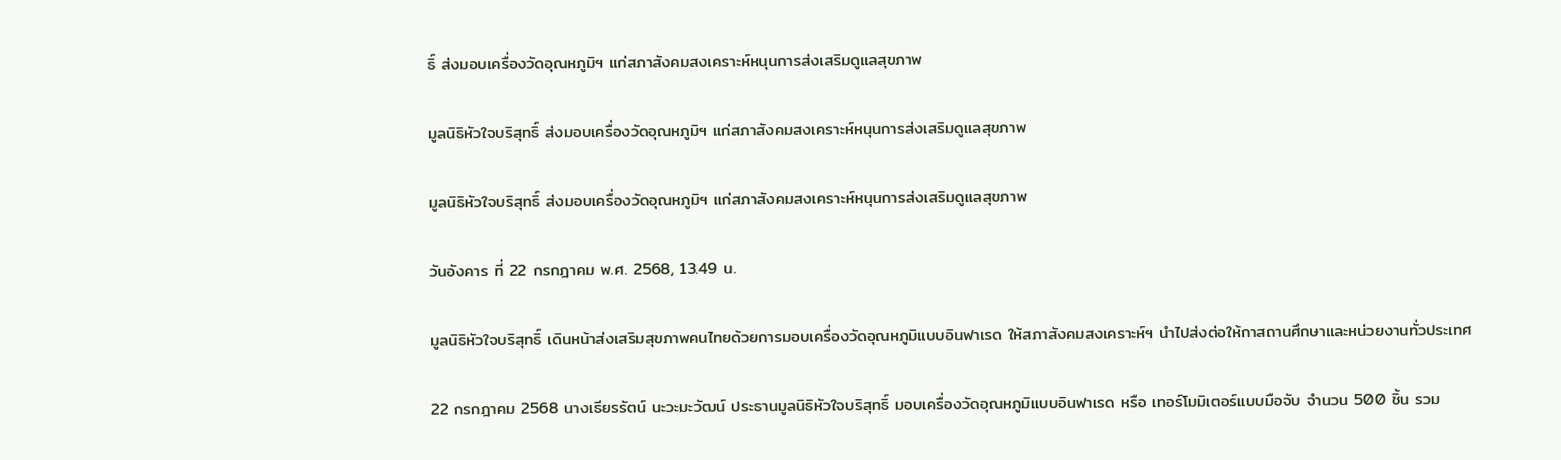ธิ์ ส่งมอบเครื่องวัดอุณหภูมิฯ แก่สภาสังคมสงเคราะห์หนุนการส่งเสริมดูแลสุขภาพ

มูลนิธิหัวใจบริสุทธิ์ ส่งมอบเครื่องวัดอุณหภูมิฯ แก่สภาสังคมสงเคราะห์หนุนการส่งเสริมดูแลสุขภาพ

มูลนิธิหัวใจบริสุทธิ์ ส่งมอบเครื่องวัดอุณหภูมิฯ แก่สภาสังคมสงเคราะห์หนุนการส่งเสริมดูแลสุขภาพ

วันอังคาร ที่ 22 กรกฎาคม พ.ศ. 2568, 13.49 น.

มูลนิธิหัวใจบริสุทธิ์ เดินหน้าส่งเสริมสุขภาพคนไทยด้วยการมอบเครื่องวัดอุณหภูมิแบบอินฟาเรด ให้สภาสังคมสงเคราะห์ฯ นำไปส่งต่อให้กาสถานศึกษาและหน่วยงานทั่วประเทศ

22 กรกฎาคม 2568 นางเธียรรัตน์ นะวะมะวัฒน์ ประธานมูลนิธิหัวใจบริสุทธิ์ มอบเครื่องวัดอุณหภูมิแบบอินฟาเรด หรือ เทอร์โมมิเตอร์แบบมือจับ จำนวน 500 ชิ้น รวม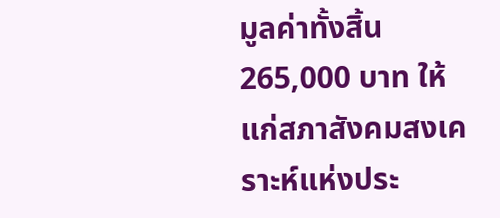มูลค่าทั้งสิ้น 265,000 บาท ให้แก่สภาสังคมสงเคราะห์แห่งประ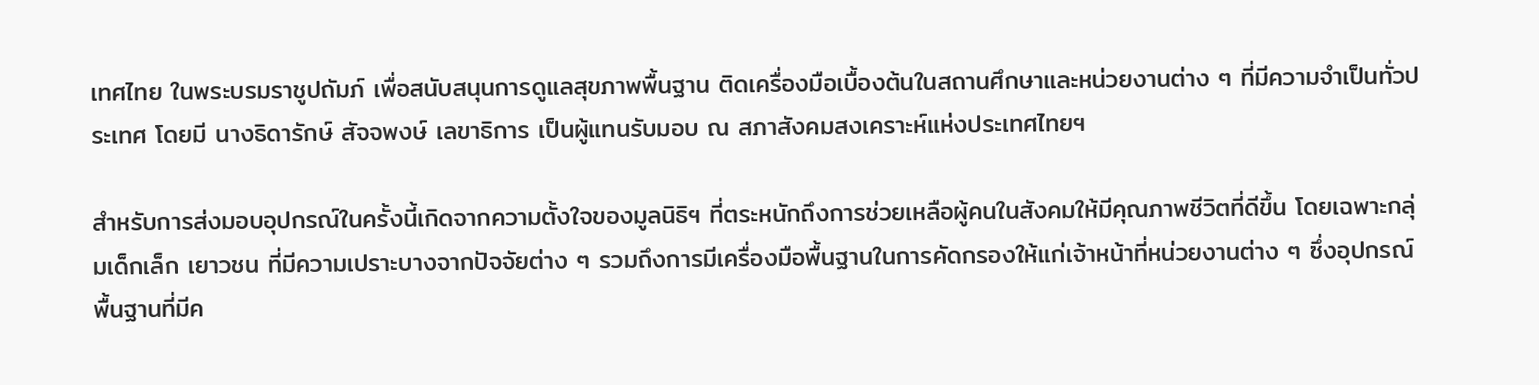เทศไทย ในพระบรมราชูปถัมภ์ เพื่อสนับสนุนการดูแลสุขภาพพื้นฐาน ติดเครื่องมือเบื้องต้นในสถานศึกษาและหน่วยงานต่าง ๆ ที่มีความจำเป็นทั่วประเทศ โดยมี นางธิดารักษ์ สัจจพงษ์ เลขาธิการ เป็นผู้แทนรับมอบ ณ สภาสังคมสงเคราะห์แห่งประเทศไทยฯ

สำหรับการส่งมอบอุปกรณ์ในครั้งนี้เกิดจากความตั้งใจของมูลนิธิฯ ที่ตระหนักถึงการช่วยเหลือผู้คนในสังคมให้มีคุณภาพชีวิตที่ดีขึ้น โดยเฉพาะกลุ่มเด็กเล็ก เยาวชน ที่มีความเปราะบางจากปัจจัยต่าง ๆ รวมถึงการมีเครื่องมือพื้นฐานในการคัดกรองให้แก่เจ้าหน้าที่หน่วยงานต่าง ๆ ซึ่งอุปกรณ์พื้นฐานที่มีค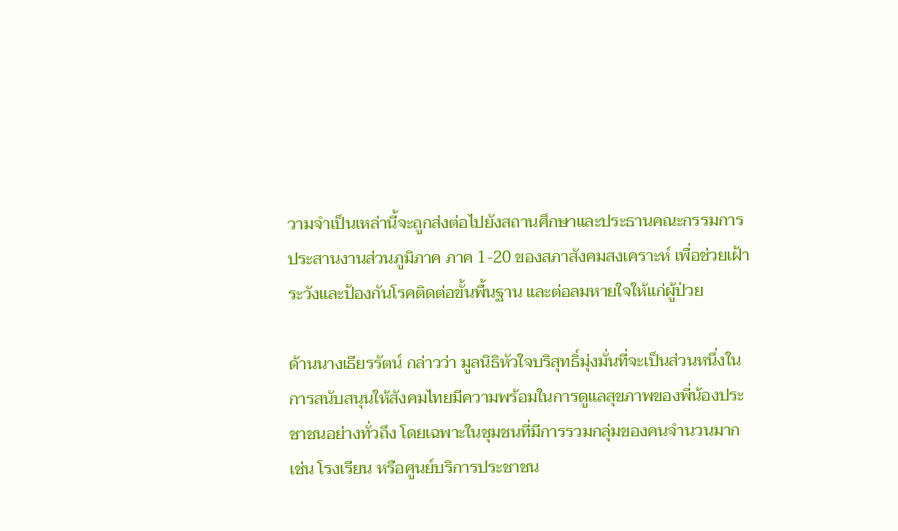วามจำเป็นเหล่านี้จะถูกส่งต่อไปยังสถานศึกษาและประธานคณะกรรมการประสานงานส่วนภูมิภาค ภาค 1-20 ของสภาสังคมสงเคราะห์ เพื่อช่วยเฝ้าระวังและป้องกันโรคติดต่อขั้นพื้นฐาน และต่อลมหายใจให้แก่ผู้ป่วย

ด้านนางเธียรรัตน์ กล่าวว่า มูลนิธิหัวใจบริสุทธิ์มุ่งมั่นที่จะเป็นส่วนหนึ่งในการสนับสนุนให้สังคมไทยมีความพร้อมในการดูแลสุขภาพของพี่น้องประชาชนอย่างทั่วถึง โดยเฉพาะในชุมชนที่มีการรวมกลุ่มของคนจำนวนมาก เช่น โรงเรียน หรือศูนย์บริการประชาชน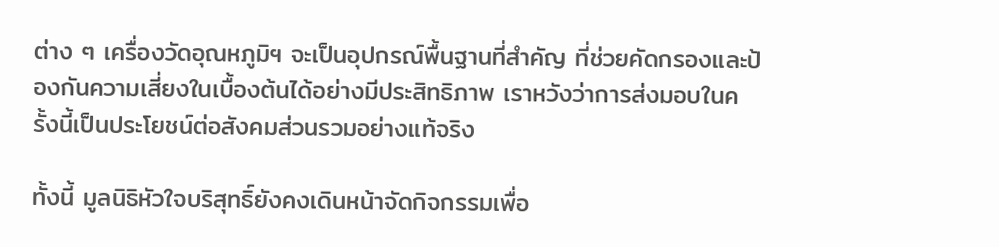ต่าง ๆ เครื่องวัดอุณหภูมิฯ จะเป็นอุปกรณ์พื้นฐานที่สำคัญ ที่ช่วยคัดกรองและป้องกันความเสี่ยงในเบื้องต้นได้อย่างมีประสิทธิภาพ เราหวังว่าการส่งมอบในครั้งนี้เป็นประโยชน์ต่อสังคมส่วนรวมอย่างแท้จริง

ทั้งนี้ มูลนิธิหัวใจบริสุทธิ์ยังคงเดินหน้าจัดกิจกรรมเพื่อ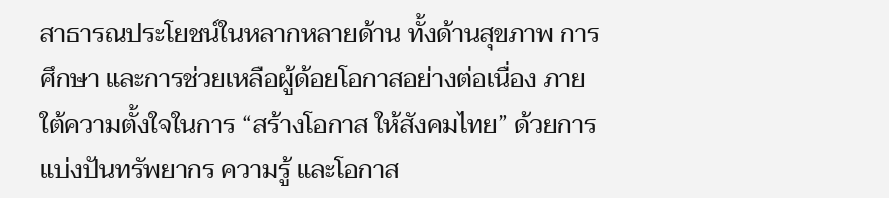สาธารณประโยชน์ในหลากหลายด้าน ทั้งด้านสุขภาพ การศึกษา และการช่วยเหลือผู้ด้อยโอกาสอย่างต่อเนื่อง ภายใต้ความตั้งใจในการ “สร้างโอกาส ให้สังคมไทย” ด้วยการแบ่งปันทรัพยากร ความรู้ และโอกาส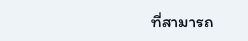ที่สามารถ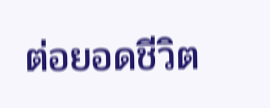ต่อยอดชีวิต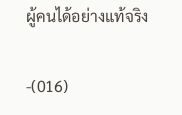ผู้คนได้อย่างแท้จริง

-(016)